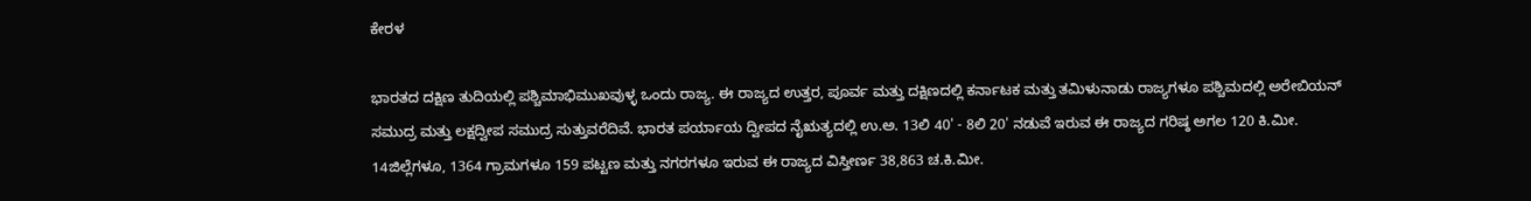ಕೇರಳ

ಭಾರತದ ದಕ್ಷಿಣ ತುದಿಯಲ್ಲಿ ಪಶ್ಚಿಮಾಭಿಮುಖವುಳ್ಳ ಒಂದು ರಾಜ್ಯ. ಈ ರಾಜ್ಯದ ಉತ್ತರ, ಪೂರ್ವ ಮತ್ತು ದಕ್ಷಿಣದಲ್ಲಿ ಕರ್ನಾಟಕ ಮತ್ತು ತಮಿಳುನಾಡು ರಾಜ್ಯಗಳೂ ಪಶ್ಚಿಮದಲ್ಲಿ ಅರೇಬಿಯನ್ ಸಮುದ್ರ ಮತ್ತು ಲಕ್ಷದ್ವೀಪ ಸಮುದ್ರ ಸುತ್ತುವರೆದಿವೆ. ಭಾರತ ಪರ್ಯಾಯ ದ್ವೀಪದ ನೈಋತ್ಯದಲ್ಲಿ ಉ.ಅ. 13ಲಿ 40' - 8ಲಿ 20' ನಡುವೆ ಇರುವ ಈ ರಾಜ್ಯದ ಗರಿಷ್ಠ ಅಗಲ 120 ಕಿ.ಮೀ. 14ಜಿಲ್ಲೆಗಳೂ, 1364 ಗ್ರಾಮಗಳೂ 159 ಪಟ್ಟಣ ಮತ್ತು ನಗರಗಳೂ ಇರುವ ಈ ರಾಜ್ಯದ ವಿಸ್ತೀರ್ಣ 38,863 ಚ.ಕಿ.ಮೀ.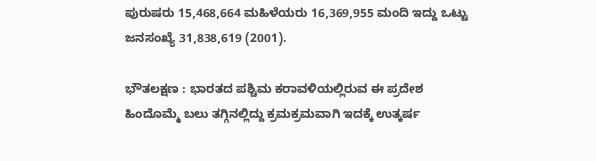ಪುರುಷರು 15,468,664 ಮಹಿಳೆಯರು 16,369,955 ಮಂದಿ ಇದ್ದು ಒಟ್ಟು ಜನಸಂಖ್ಯೆ 31,838,619 (2001).

ಭೌತಲಕ್ಷಣ : ಭಾರತದ ಪಶ್ಚಿಮ ಕರಾವಳಿಯಲ್ಲಿರುವ ಈ ಪ್ರದೇಶ ಹಿಂದೊಮ್ಮೆ ಬಲು ತಗ್ಗಿನಲ್ಲಿದ್ದು ಕ್ರಮಕ್ರಮವಾಗಿ ಇದಕ್ಕೆ ಉತ್ಕರ್ಷ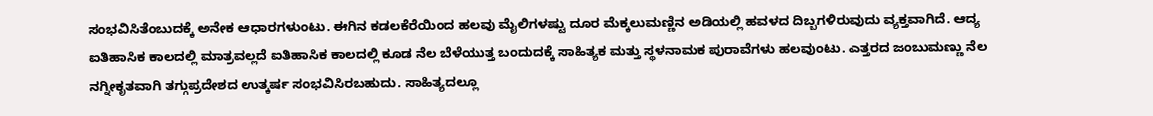ಸಂಭವಿಸಿತೆಂಬುದಕ್ಕೆ ಅನೇಕ ಆಧಾರಗಳುಂಟು. ಈಗಿನ ಕಡಲಕೆರೆಯಿಂದ ಹಲವು ಮೈಲಿಗಳಷ್ಟು ದೂರ ಮೆಕ್ಕಲುಮಣ್ಣಿನ ಅಡಿಯಲ್ಲಿ ಹವಳದ ದಿಬ್ಬಗಳಿರುವುದು ವ್ಯಕ್ತವಾಗಿದೆ. ಆದ್ಯ ಐತಿಹಾಸಿಕ ಕಾಲದಲ್ಲಿ ಮಾತ್ರವಲ್ಲದೆ ಐತಿಹಾಸಿಕ ಕಾಲದಲ್ಲಿ ಕೂಡ ನೆಲ ಬೆಳೆಯುತ್ತ ಬಂದುದಕ್ಕೆ ಸಾಹಿತ್ಯಕ ಮತ್ತು ಸ್ಥಳನಾಮಕ ಪುರಾವೆಗಳು ಹಲವುಂಟು. ಎತ್ತರದ ಜಂಬುಮಣ್ಣು ನೆಲ ನಗ್ನೀಕೃತವಾಗಿ ತಗ್ಗುಪ್ರದೇಶದ ಉತ್ಕರ್ಷ ಸಂಭವಿಸಿರಬಹುದು. ಸಾಹಿತ್ಯದಲ್ಲೂ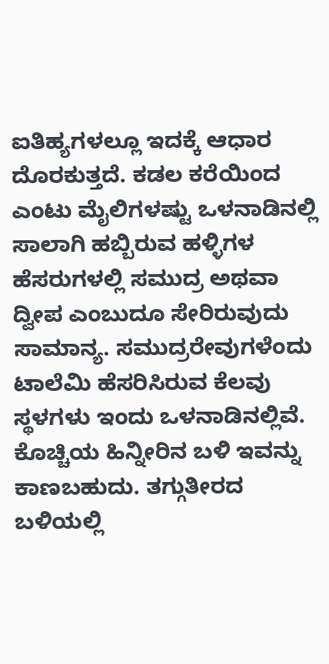ಐತಿಹ್ಯಗಳಲ್ಲೂ ಇದಕ್ಕೆ ಆಧಾರ ದೊರಕುತ್ತದೆ. ಕಡಲ ಕರೆಯಿಂದ ಎಂಟು ಮೈಲಿಗಳಷ್ಟು ಒಳನಾಡಿನಲ್ಲಿ ಸಾಲಾಗಿ ಹಬ್ಬಿರುವ ಹಳ್ಳಿಗಳ ಹೆಸರುಗಳಲ್ಲಿ ಸಮುದ್ರ ಅಥವಾ ದ್ವೀಪ ಎಂಬುದೂ ಸೇರಿರುವುದು ಸಾಮಾನ್ಯ. ಸಮುದ್ರರೇವುಗಳೆಂದು ಟಾಲೆಮಿ ಹೆಸರಿಸಿರುವ ಕೆಲವು ಸ್ಥಳಗಳು ಇಂದು ಒಳನಾಡಿನಲ್ಲಿವೆ. ಕೊಚ್ಚಿಯ ಹಿನ್ನೀರಿನ ಬಳಿ ಇವನ್ನು ಕಾಣಬಹುದು. ತಗ್ಗುತೀರದ ಬಳಿಯಲ್ಲಿ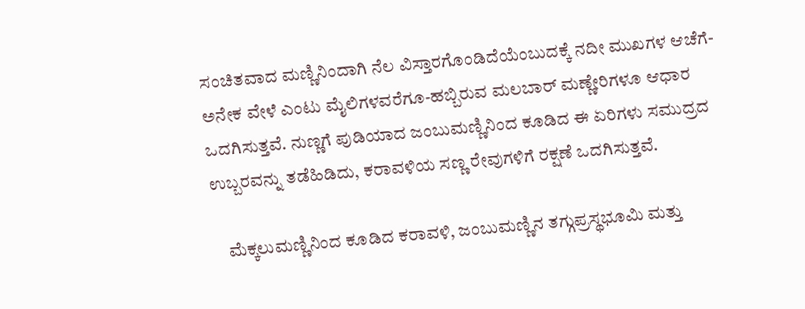ಸಂಚಿತವಾದ ಮಣ್ಣಿನಿಂದಾಗಿ ನೆಲ ವಿಸ್ತಾರಗೊಂಡಿದೆಯೆಂಬುದಕ್ಕೆ ನದೀ ಮುಖಗಳ ಆಚೆಗೆ-ಅನೇಕ ವೇಳೆ ಎಂಟು ಮೈಲಿಗಳವರೆಗೂ-ಹಬ್ಬಿರುವ ಮಲಬಾರ್ ಮಣ್ಣೇರಿಗಳೂ ಆಧಾರ ಒದಗಿಸುತ್ತವೆ. ನುಣ್ಣಗೆ ಪುಡಿಯಾದ ಜಂಬುಮಣ್ಣಿನಿಂದ ಕೂಡಿದ ಈ ಏರಿಗಳು ಸಮುದ್ರದ ಉಬ್ಬರವನ್ನು ತಡೆಹಿಡಿದು, ಕರಾವಳಿಯ ಸಣ್ಣ ರೇವುಗಳಿಗೆ ರಕ್ಷಣೆ ಒದಗಿಸುತ್ತವೆ.

    ಮೆಕ್ಕಲುಮಣ್ಣಿನಿಂದ ಕೂಡಿದ ಕರಾವಳಿ, ಜಂಬುಮಣ್ಣಿನ ತಗ್ಗುಪ್ರಸ್ಥಭೂಮಿ ಮತ್ತು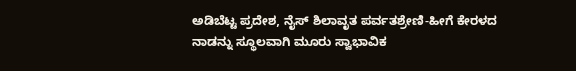ಅಡಿಬೆಟ್ಟ ಪ್ರದೇಶ, ನೈಸ್ ಶಿಲಾವೃತ ಪರ್ವತಶ್ರೇಣಿ-ಹೀಗೆ ಕೇರಳದ ನಾಡನ್ನು ಸ್ಥೂಲವಾಗಿ ಮೂರು ಸ್ವಾಭಾವಿಕ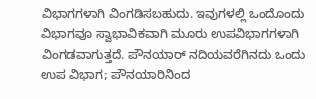ವಿಭಾಗಗಳಾಗಿ ವಿಂಗಡಿಸಬಹುದು. ಇವುಗಳಲ್ಲಿ ಒಂದೊಂದು ವಿಭಾಗವೂ ಸ್ವಾಭಾವಿಕವಾಗಿ ಮೂರು ಉಪವಿಭಾಗಗಳಾಗಿ ವಿಂಗಡವಾಗುತ್ತದೆ. ಪೌನಯಾರ್ ನದಿಯವರೆಗಿನದು ಒಂದು ಉಪ ವಿಭಾಗ; ಪೌನಯಾರಿನಿಂದ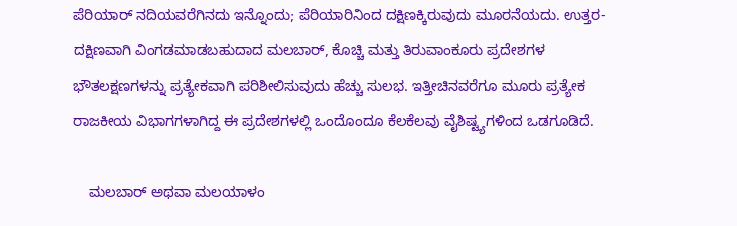ಪೆರಿಯಾರ್ ನದಿಯವರೆಗಿನದು ಇನ್ನೊಂದು; ಪೆರಿಯಾರಿನಿಂದ ದಕ್ಷಿಣಕ್ಕಿರುವುದು ಮೂರನೆಯದು. ಉತ್ತರ-ದಕ್ಷಿಣವಾಗಿ ವಿಂಗಡಮಾಡಬಹುದಾದ ಮಲಬಾರ್, ಕೊಚ್ಚಿ ಮತ್ತು ತಿರುವಾಂಕೂರು ಪ್ರದೇಶಗಳ ಭೌತಲಕ್ಷಣಗಳನ್ನು ಪ್ರತ್ಯೇಕವಾಗಿ ಪರಿಶೀಲಿಸುವುದು ಹೆಚ್ಚು ಸುಲಭ. ಇತ್ತೀಚಿನವರೆಗೂ ಮೂರು ಪ್ರತ್ಯೇಕ ರಾಜಕೀಯ ವಿಭಾಗಗಳಾಗಿದ್ದ ಈ ಪ್ರದೇಶಗಳಲ್ಲಿ ಒಂದೊಂದೂ ಕೆಲಕೆಲವು ವೈಶಿಷ್ಟ್ಯಗಳಿಂದ ಒಡಗೂಡಿದೆ.

    ಮಲಬಾರ್ ಅಥವಾ ಮಲಯಾಳಂ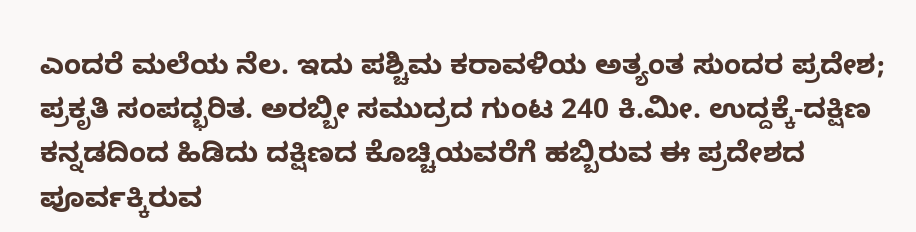ಎಂದರೆ ಮಲೆಯ ನೆಲ. ಇದು ಪಶ್ಚಿಮ ಕರಾವಳಿಯ ಅತ್ಯಂತ ಸುಂದರ ಪ್ರದೇಶ; ಪ್ರಕೃತಿ ಸಂಪದ್ಭರಿತ. ಅರಬ್ಬೀ ಸಮುದ್ರದ ಗುಂಟ 240 ಕಿ.ಮೀ. ಉದ್ದಕ್ಕೆ-ದಕ್ಷಿಣ ಕನ್ನಡದಿಂದ ಹಿಡಿದು ದಕ್ಷಿಣದ ಕೊಚ್ಚಿಯವರೆಗೆ ಹಬ್ಬಿರುವ ಈ ಪ್ರದೇಶದ ಪೂರ್ವಕ್ಕಿರುವ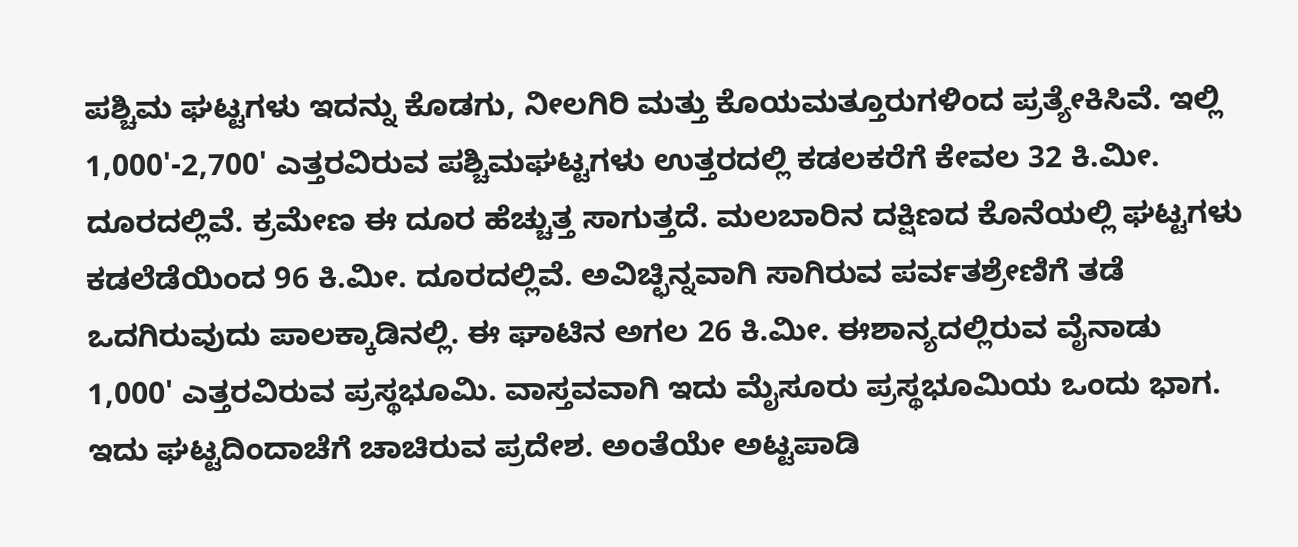ಪಶ್ಚಿಮ ಘಟ್ಟಗಳು ಇದನ್ನು ಕೊಡಗು, ನೀಲಗಿರಿ ಮತ್ತು ಕೊಯಮತ್ತೂರುಗಳಿಂದ ಪ್ರತ್ಯೇಕಿಸಿವೆ. ಇಲ್ಲಿ 1,000'-2,700' ಎತ್ತರವಿರುವ ಪಶ್ಚಿಮಘಟ್ಟಗಳು ಉತ್ತರದಲ್ಲಿ ಕಡಲಕರೆಗೆ ಕೇವಲ 32 ಕಿ.ಮೀ. ದೂರದಲ್ಲಿವೆ. ಕ್ರಮೇಣ ಈ ದೂರ ಹೆಚ್ಚುತ್ತ ಸಾಗುತ್ತದೆ. ಮಲಬಾರಿನ ದಕ್ಷಿಣದ ಕೊನೆಯಲ್ಲಿ ಘಟ್ಟಗಳು ಕಡಲೆಡೆಯಿಂದ 96 ಕಿ.ಮೀ. ದೂರದಲ್ಲಿವೆ. ಅವಿಚ್ಛಿನ್ನವಾಗಿ ಸಾಗಿರುವ ಪರ್ವತಶ್ರೇಣಿಗೆ ತಡೆ ಒದಗಿರುವುದು ಪಾಲಕ್ಕಾಡಿನಲ್ಲಿ. ಈ ಘಾಟಿನ ಅಗಲ 26 ಕಿ.ಮೀ. ಈಶಾನ್ಯದಲ್ಲಿರುವ ವೈನಾಡು 1,000' ಎತ್ತರವಿರುವ ಪ್ರಸ್ಥಭೂಮಿ. ವಾಸ್ತವವಾಗಿ ಇದು ಮೈಸೂರು ಪ್ರಸ್ಥಭೂಮಿಯ ಒಂದು ಭಾಗ. ಇದು ಘಟ್ಟದಿಂದಾಚೆಗೆ ಚಾಚಿರುವ ಪ್ರದೇಶ. ಅಂತೆಯೇ ಅಟ್ಟಪಾಡಿ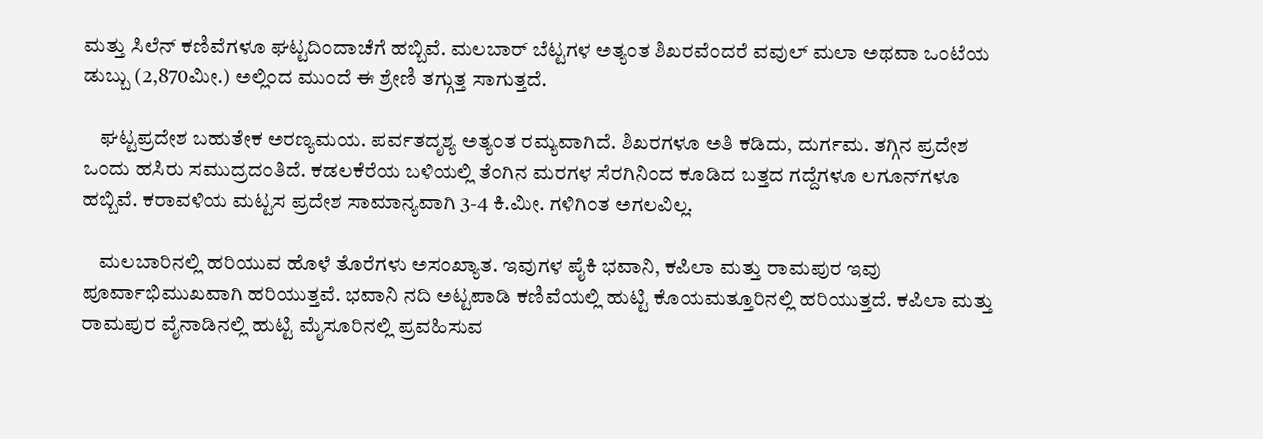ಮತ್ತು ಸಿಲೆನ್ ಕಣಿವೆಗಳೂ ಘಟ್ಟದಿಂದಾಚೆಗೆ ಹಬ್ಬಿವೆ. ಮಲಬಾರ್ ಬೆಟ್ಟಗಳ ಅತ್ಯಂತ ಶಿಖರವೆಂದರೆ ವವುಲ್ ಮಲಾ ಅಥವಾ ಒಂಟೆಯ ಡುಬ್ಬು (2,870ಮೀ.) ಅಲ್ಲಿಂದ ಮುಂದೆ ಈ ಶ್ರೇಣಿ ತಗ್ಗುತ್ತ ಸಾಗುತ್ತದೆ.

    ಘಟ್ಟಪ್ರದೇಶ ಬಹುತೇಕ ಅರಣ್ಯಮಯ. ಪರ್ವತದೃಶ್ಯ ಅತ್ಯಂತ ರಮ್ಯವಾಗಿದೆ. ಶಿಖರಗಳೂ ಅತಿ ಕಡಿದು, ದುರ್ಗಮ. ತಗ್ಗಿನ ಪ್ರದೇಶ ಒಂದು ಹಸಿರು ಸಮುದ್ರದಂತಿದೆ. ಕಡಲಕೆರೆಯ ಬಳಿಯಲ್ಲಿ ತೆಂಗಿನ ಮರಗಳ ಸೆರಗಿನಿಂದ ಕೂಡಿದ ಬತ್ತದ ಗದ್ದೆಗಳೂ ಲಗೂನ್‍ಗಳೂ ಹಬ್ಬಿವೆ. ಕರಾವಳಿಯ ಮಟ್ಟಸ ಪ್ರದೇಶ ಸಾಮಾನ್ಯವಾಗಿ 3-4 ಕಿ.ಮೀ. ಗಳಿಗಿಂತ ಅಗಲವಿಲ್ಲ.

    ಮಲಬಾರಿನಲ್ಲಿ ಹರಿಯುವ ಹೊಳೆ ತೊರೆಗಳು ಅಸಂಖ್ಯಾತ. ಇವುಗಳ ಪೈಕಿ ಭವಾನಿ, ಕಪಿಲಾ ಮತ್ತು ರಾಮಪುರ ಇವು ಪೂರ್ವಾಭಿಮುಖವಾಗಿ ಹರಿಯುತ್ತವೆ. ಭವಾನಿ ನದಿ ಅಟ್ಟಪಾಡಿ ಕಣಿವೆಯಲ್ಲಿ ಹುಟ್ಟಿ ಕೊಯಮತ್ತೂರಿನಲ್ಲಿ ಹರಿಯುತ್ತದೆ. ಕಪಿಲಾ ಮತ್ತು ರಾಮಪುರ ವೈನಾಡಿನಲ್ಲಿ ಹುಟ್ಟಿ ಮೈಸೂರಿನಲ್ಲಿ ಪ್ರವಹಿಸುವ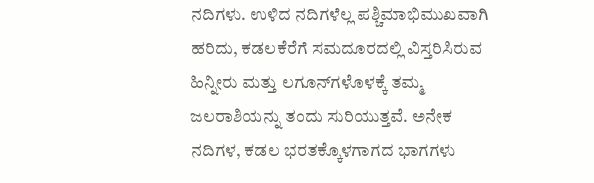ನದಿಗಳು. ಉಳಿದ ನದಿಗಳೆಲ್ಲ ಪಶ್ಚಿಮಾಭಿಮುಖವಾಗಿ ಹರಿದು, ಕಡಲಕೆರೆಗೆ ಸಮದೂರದಲ್ಲಿ ವಿಸ್ತರಿಸಿರುವ ಹಿನ್ನೀರು ಮತ್ತು ಲಗೂನ್‍ಗಳೊಳಕ್ಕೆ ತಮ್ಮ ಜಲರಾಶಿಯನ್ನು ತಂದು ಸುರಿಯುತ್ತವೆ. ಅನೇಕ ನದಿಗಳ, ಕಡಲ ಭರತಕ್ಕೊಳಗಾಗದ ಭಾಗಗಳು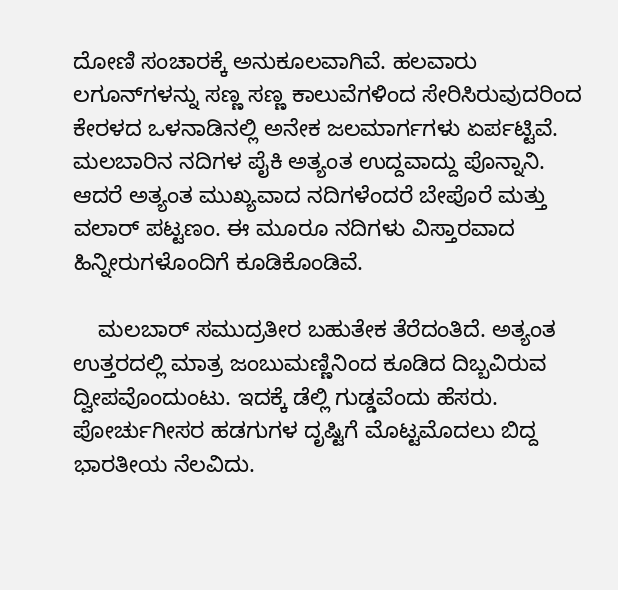ದೋಣಿ ಸಂಚಾರಕ್ಕೆ ಅನುಕೂಲವಾಗಿವೆ. ಹಲವಾರು ಲಗೂನ್‍ಗಳನ್ನು ಸಣ್ಣ ಸಣ್ಣ ಕಾಲುವೆಗಳಿಂದ ಸೇರಿಸಿರುವುದರಿಂದ ಕೇರಳದ ಒಳನಾಡಿನಲ್ಲಿ ಅನೇಕ ಜಲಮಾರ್ಗಗಳು ಏರ್ಪಟ್ಟಿವೆ. ಮಲಬಾರಿನ ನದಿಗಳ ಪೈಕಿ ಅತ್ಯಂತ ಉದ್ದವಾದ್ದು ಪೊನ್ನಾನಿ. ಆದರೆ ಅತ್ಯಂತ ಮುಖ್ಯವಾದ ನದಿಗಳೆಂದರೆ ಬೇಪೊರೆ ಮತ್ತು ವಲಾರ್ ಪಟ್ಟಣಂ. ಈ ಮೂರೂ ನದಿಗಳು ವಿಸ್ತಾರವಾದ ಹಿನ್ನೀರುಗಳೊಂದಿಗೆ ಕೂಡಿಕೊಂಡಿವೆ.

    ಮಲಬಾರ್ ಸಮುದ್ರತೀರ ಬಹುತೇಕ ತೆರೆದಂತಿದೆ. ಅತ್ಯಂತ ಉತ್ತರದಲ್ಲಿ ಮಾತ್ರ ಜಂಬುಮಣ್ಣಿನಿಂದ ಕೂಡಿದ ದಿಬ್ಬವಿರುವ ದ್ವೀಪವೊಂದುಂಟು. ಇದಕ್ಕೆ ಡೆಲ್ಲಿ ಗುಡ್ಡವೆಂದು ಹೆಸರು. ಪೋರ್ಚುಗೀಸರ ಹಡಗುಗಳ ದೃಷ್ಟಿಗೆ ಮೊಟ್ಟಮೊದಲು ಬಿದ್ದ ಭಾರತೀಯ ನೆಲವಿದು.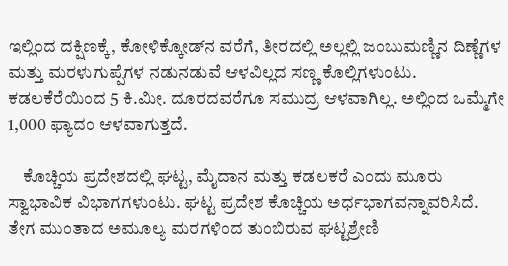ಇಲ್ಲಿಂದ ದಕ್ಷಿಣಕ್ಕೆ, ಕೋಳಿಕ್ಕೋಡ್‍ನ ವರೆಗೆ, ತೀರದಲ್ಲಿ ಅಲ್ಲಲ್ಲಿ ಜಂಬುಮಣ್ಣಿನ ದಿಣ್ಣೆಗಳ ಮತ್ತು ಮರಳುಗುಪ್ಪೆಗಳ ನಡುನಡುವೆ ಆಳವಿಲ್ಲದ ಸಣ್ಣ ಕೊಲ್ಲಿಗಳುಂಟು. ಕಡಲಕೆರೆಯಿಂದ 5 ಕಿ.ಮೀ. ದೂರದವರೆಗೂ ಸಮುದ್ರ ಆಳವಾಗಿಲ್ಲ. ಅಲ್ಲಿಂದ ಒಮ್ಮೆಗೇ 1,000 ಫ್ಯಾದಂ ಆಳವಾಗುತ್ತದೆ.

    ಕೊಚ್ಚಿಯ ಪ್ರದೇಶದಲ್ಲಿ ಘಟ್ಟ, ಮೈದಾನ ಮತ್ತು ಕಡಲಕರೆ ಎಂದು ಮೂರು ಸ್ವಾಭಾವಿಕ ವಿಭಾಗಗಳುಂಟು. ಘಟ್ಟ ಪ್ರದೇಶ ಕೊಚ್ಚಿಯ ಅರ್ಧಭಾಗವನ್ನಾವರಿಸಿದೆ. ತೇಗ ಮುಂತಾದ ಅಮೂಲ್ಯ ಮರಗಳಿಂದ ತುಂಬಿರುವ ಘಟ್ಟಶ್ರೇಣಿ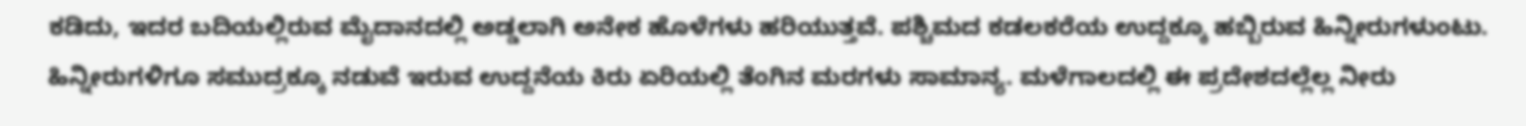ಕಡಿದು, ಇದರ ಬದಿಯಲ್ಲಿರುವ ಮೈದಾನದಲ್ಲಿ ಅಡ್ಡಲಾಗಿ ಅನೇಕ ಹೊಳೆಗಳು ಹರಿಯುತ್ತವೆ. ಪಶ್ಚಿಮದ ಕಡಲಕರೆಯ ಉದ್ದಕ್ಕೂ ಹಬ್ಬಿರುವ ಹಿನ್ನೀರುಗಳುಂಟು. ಹಿನ್ನೀರುಗಳಿಗೂ ಸಮುದ್ರಕ್ಕೂ ನಡುವೆ ಇರುವ ಉದ್ದನೆಯ ಕಿರು ಏರಿಯಲ್ಲಿ ತೆಂಗಿನ ಮರಗಳು ಸಾಮಾನ್ಯ. ಮಳೆಗಾಲದಲ್ಲಿ ಈ ಪ್ರದೇಶದಲ್ಲೆಲ್ಲ ನೀರು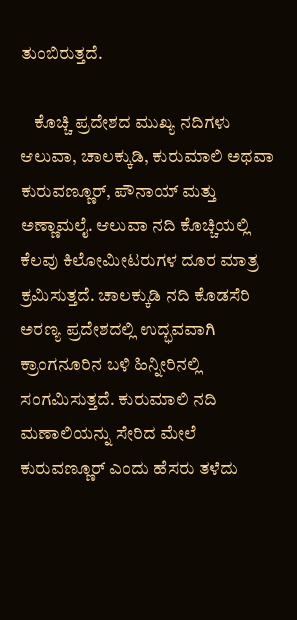ತುಂಬಿರುತ್ತದೆ.

    ಕೊಚ್ಚಿ ಪ್ರದೇಶದ ಮುಖ್ಯ ನದಿಗಳು ಆಲುವಾ, ಚಾಲಕ್ಕುಡಿ, ಕುರುಮಾಲಿ ಅಥವಾ ಕುರುವಣ್ಣೂರ್, ಪೌನಾಯ್ ಮತ್ತು ಅಣ್ಣಾಮಲೈ. ಆಲುವಾ ನದಿ ಕೊಚ್ಚಿಯಲ್ಲಿ ಕೆಲವು ಕಿಲೋಮೀಟರುಗಳ ದೂರ ಮಾತ್ರ ಕ್ರಮಿಸುತ್ತದೆ. ಚಾಲಕ್ಕುಡಿ ನದಿ ಕೊಡಸೆರಿ ಅರಣ್ಯ ಪ್ರದೇಶದಲ್ಲಿ ಉದ್ಭವವಾಗಿ ಕ್ರಾಂಗನೂರಿನ ಬಳಿ ಹಿನ್ನೀರಿನಲ್ಲಿ ಸಂಗಮಿಸುತ್ತದೆ. ಕುರುಮಾಲಿ ನದಿ ಮಣಾಲಿಯನ್ನು ಸೇರಿದ ಮೇಲೆ ಕುರುವಣ್ಣೂರ್ ಎಂದು ಹೆಸರು ತಳೆದು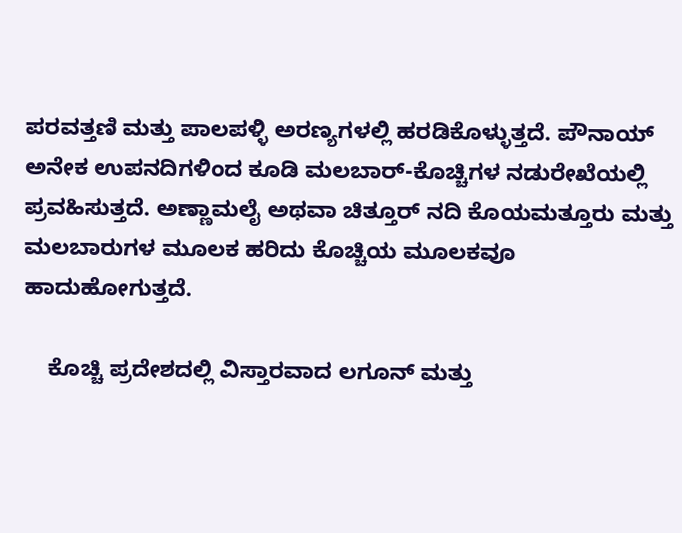ಪರವತ್ತಣಿ ಮತ್ತು ಪಾಲಪಳ್ಳಿ ಅರಣ್ಯಗಳಲ್ಲಿ ಹರಡಿಕೊಳ್ಳುತ್ತದೆ. ಪೌನಾಯ್ ಅನೇಕ ಉಪನದಿಗಳಿಂದ ಕೂಡಿ ಮಲಬಾರ್-ಕೊಚ್ಚಿಗಳ ನಡುರೇಖೆಯಲ್ಲಿ ಪ್ರವಹಿಸುತ್ತದೆ. ಅಣ್ಣಾಮಲೈ ಅಥವಾ ಚಿತ್ತೂರ್ ನದಿ ಕೊಯಮತ್ತೂರು ಮತ್ತು ಮಲಬಾರುಗಳ ಮೂಲಕ ಹರಿದು ಕೊಚ್ಚಿಯ ಮೂಲಕವೂ ಹಾದುಹೋಗುತ್ತದೆ.

    ಕೊಚ್ಚಿ ಪ್ರದೇಶದಲ್ಲಿ ವಿಸ್ತಾರವಾದ ಲಗೂನ್ ಮತ್ತು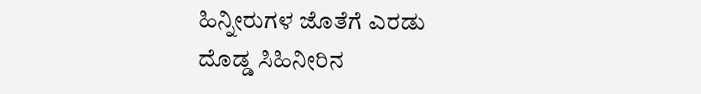ಹಿನ್ನೀರುಗಳ ಜೊತೆಗೆ ಎರಡು ದೊಡ್ಡ ಸಿಹಿನೀರಿನ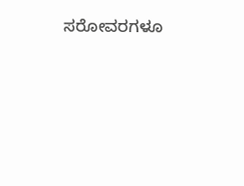ಸರೋವರಗಳೂ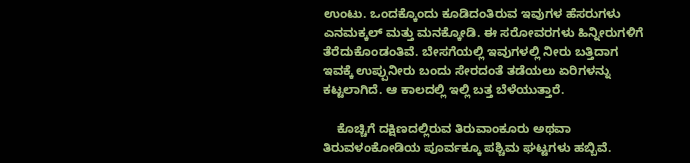ಉಂಟು. ಒಂದಕ್ಕೊಂದು ಕೂಡಿದಂತಿರುವ ಇವುಗಳ ಹೆಸರುಗಳು ಎನಮಕ್ಕಲ್ ಮತ್ತು ಮನಕ್ಕೋಡಿ. ಈ ಸರೋವರಗಳು ಹಿನ್ನೀರುಗಳಿಗೆ ತೆರೆದುಕೊಂಡಂತಿವೆ. ಬೇಸಗೆಯಲ್ಲಿ ಇವುಗಳಲ್ಲಿ ನೀರು ಬತ್ತಿದಾಗ ಇವಕ್ಕೆ ಉಪ್ಪುನೀರು ಬಂದು ಸೇರದಂತೆ ತಡೆಯಲು ಏರಿಗಳನ್ನು ಕಟ್ಟಲಾಗಿದೆ. ಆ ಕಾಲದಲ್ಲಿ ಇಲ್ಲಿ ಬತ್ತ ಬೆಳೆಯುತ್ತಾರೆ.

    ಕೊಚ್ಚಿಗೆ ದಕ್ಷಿಣದಲ್ಲಿರುವ ತಿರುವಾಂಕೂರು ಅಥವಾ ತಿರುವಳಂಕೋಡಿಯ ಪೂರ್ವಕ್ಕೂ ಪಶ್ಚಿಮ ಘಟ್ಟಗಳು ಹಬ್ಬಿವೆ.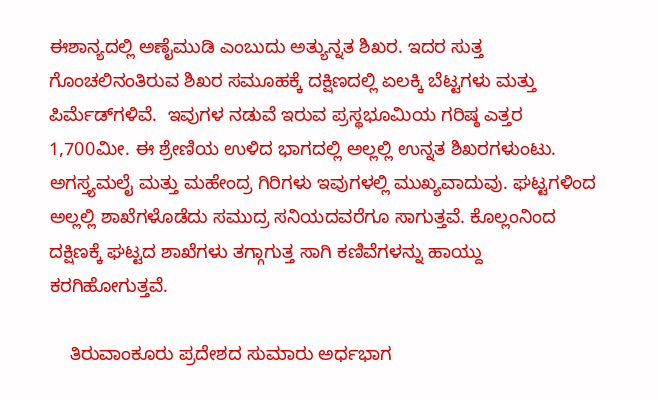ಈಶಾನ್ಯದಲ್ಲಿ ಅಣೈಮುಡಿ ಎಂಬುದು ಅತ್ಯುನ್ನತ ಶಿಖರ. ಇದರ ಸುತ್ತ ಗೊಂಚಲಿನಂತಿರುವ ಶಿಖರ ಸಮೂಹಕ್ಕೆ ದಕ್ಷಿಣದಲ್ಲಿ ಏಲಕ್ಕಿ ಬೆಟ್ಟಗಳು ಮತ್ತು ಪಿರ್ಮೆಡ್‍ಗಳಿವೆ.  ಇವುಗಳ ನಡುವೆ ಇರುವ ಪ್ರಸ್ಥಭೂಮಿಯ ಗರಿಷ್ಠ ಎತ್ತರ 1,700ಮೀ. ಈ ಶ್ರೇಣಿಯ ಉಳಿದ ಭಾಗದಲ್ಲಿ ಅಲ್ಲಲ್ಲಿ ಉನ್ನತ ಶಿಖರಗಳುಂಟು. ಅಗಸ್ತ್ಯಮಲೈ ಮತ್ತು ಮಹೇಂದ್ರ ಗಿರಿಗಳು ಇವುಗಳಲ್ಲಿ ಮುಖ್ಯವಾದುವು. ಘಟ್ಟಗಳಿಂದ ಅಲ್ಲಲ್ಲಿ ಶಾಖೆಗಳೊಡೆದು ಸಮುದ್ರ ಸನಿಯದವರೆಗೂ ಸಾಗುತ್ತವೆ. ಕೊಲ್ಲಂನಿಂದ ದಕ್ಷಿಣಕ್ಕೆ ಘಟ್ಟದ ಶಾಖೆಗಳು ತಗ್ಗಾಗುತ್ತ ಸಾಗಿ ಕಣಿವೆಗಳನ್ನು ಹಾಯ್ದು ಕರಗಿಹೋಗುತ್ತವೆ.

    ತಿರುವಾಂಕೂರು ಪ್ರದೇಶದ ಸುಮಾರು ಅರ್ಧಭಾಗ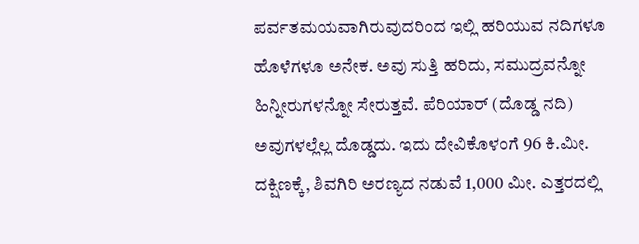ಪರ್ವತಮಯವಾಗಿರುವುದರಿಂದ ಇಲ್ಲಿ ಹರಿಯುವ ನದಿಗಳೂ ಹೊಳೆಗಳೂ ಅನೇಕ. ಅವು ಸುತ್ತಿ ಹರಿದು, ಸಮುದ್ರವನ್ನೋ ಹಿನ್ನೀರುಗಳನ್ನೋ ಸೇರುತ್ತವೆ. ಪೆರಿಯಾರ್ (ದೊಡ್ಡ ನದಿ) ಅವುಗಳಲ್ಲೆಲ್ಲ ದೊಡ್ಡದು. ಇದು ದೇವಿಕೊಳಂಗೆ 96 ಕಿ.ಮೀ. ದಕ್ಷಿಣಕ್ಕೆ, ಶಿವಗಿರಿ ಅರಣ್ಯದ ನಡುವೆ 1,000 ಮೀ. ಎತ್ತರದಲ್ಲಿ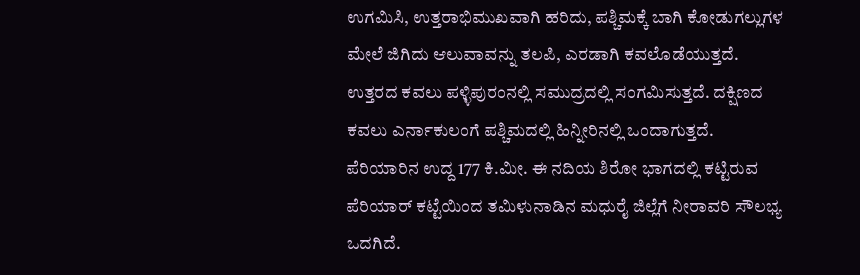ಉಗಮಿಸಿ, ಉತ್ತರಾಭಿಮುಖವಾಗಿ ಹರಿದು, ಪಶ್ಚಿಮಕ್ಕೆ ಬಾಗಿ ಕೋಡುಗಲ್ಲುಗಳ ಮೇಲೆ ಜಿಗಿದು ಆಲುವಾವನ್ನು ತಲಪಿ, ಎರಡಾಗಿ ಕವಲೊಡೆಯುತ್ತದೆ. ಉತ್ತರದ ಕವಲು ಪಳ್ಳಿಪುರಂನಲ್ಲಿ ಸಮುದ್ರದಲ್ಲಿ ಸಂಗಮಿಸುತ್ತದೆ. ದಕ್ಷಿಣದ ಕವಲು ಎರ್ನಾಕುಲಂಗೆ ಪಶ್ಚಿಮದಲ್ಲಿ ಹಿನ್ನೀರಿನಲ್ಲಿ ಒಂದಾಗುತ್ತದೆ. ಪೆರಿಯಾರಿನ ಉದ್ದ 177 ಕಿ.ಮೀ. ಈ ನದಿಯ ಶಿರೋ ಭಾಗದಲ್ಲಿ ಕಟ್ಟಿರುವ ಪೆರಿಯಾರ್ ಕಟ್ಟೆಯಿಂದ ತಮಿಳುನಾಡಿನ ಮಧುರೈ ಜಿಲ್ಲೆಗೆ ನೀರಾವರಿ ಸೌಲಭ್ಯ ಒದಗಿದೆ.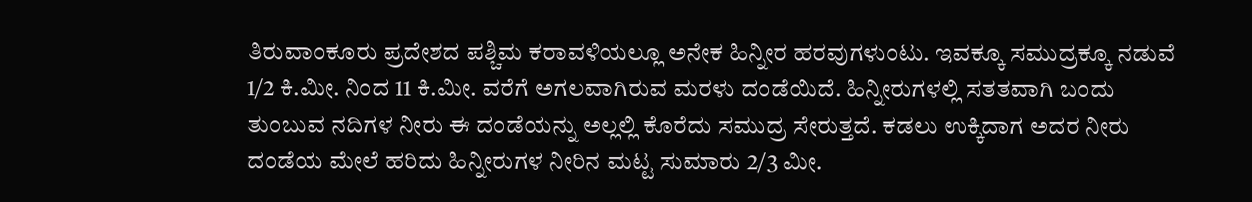ತಿರುವಾಂಕೂರು ಪ್ರದೇಶದ ಪಶ್ಚಿಮ ಕರಾವಳಿಯಲ್ಲೂ ಅನೇಕ ಹಿನ್ನೀರ ಹರವುಗಳುಂಟು. ಇವಕ್ಕೂ ಸಮುದ್ರಕ್ಕೂ ನಡುವೆ 1/2 ಕಿ.ಮೀ. ನಿಂದ 11 ಕಿ.ಮೀ. ವರೆಗೆ ಅಗಲವಾಗಿರುವ ಮರಳು ದಂಡೆಯಿದೆ. ಹಿನ್ನೀರುಗಳಲ್ಲಿ ಸತತವಾಗಿ ಬಂದು ತುಂಬುವ ನದಿಗಳ ನೀರು ಈ ದಂಡೆಯನ್ನು ಅಲ್ಲಲ್ಲಿ ಕೊರೆದು ಸಮುದ್ರ ಸೇರುತ್ತದೆ. ಕಡಲು ಉಕ್ಕಿದಾಗ ಅದರ ನೀರು ದಂಡೆಯ ಮೇಲೆ ಹರಿದು ಹಿನ್ನೀರುಗಳ ನೀರಿನ ಮಟ್ಟ ಸುಮಾರು 2/3 ಮೀ.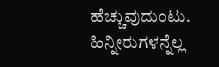ಹೆಚ್ಚುವುದುಂಟು. ಹಿನ್ನೀರುಗಳನ್ನೆಲ್ಲ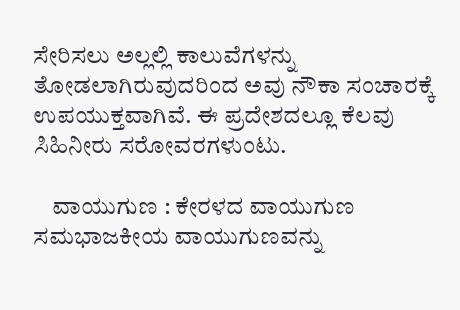ಸೇರಿಸಲು ಅಲ್ಲಲ್ಲಿ ಕಾಲುವೆಗಳನ್ನು ತೋಡಲಾಗಿರುವುದರಿಂದ ಅವು ನೌಕಾ ಸಂಚಾರಕ್ಕೆ ಉಪಯುಕ್ತವಾಗಿವೆ. ಈ ಪ್ರದೇಶದಲ್ಲೂ ಕೆಲವು ಸಿಹಿನೀರು ಸರೋವರಗಳುಂಟು.

    ವಾಯುಗುಣ : ಕೇರಳದ ವಾಯುಗುಣ ಸಮಭಾಜಕೀಯ ವಾಯುಗುಣವನ್ನು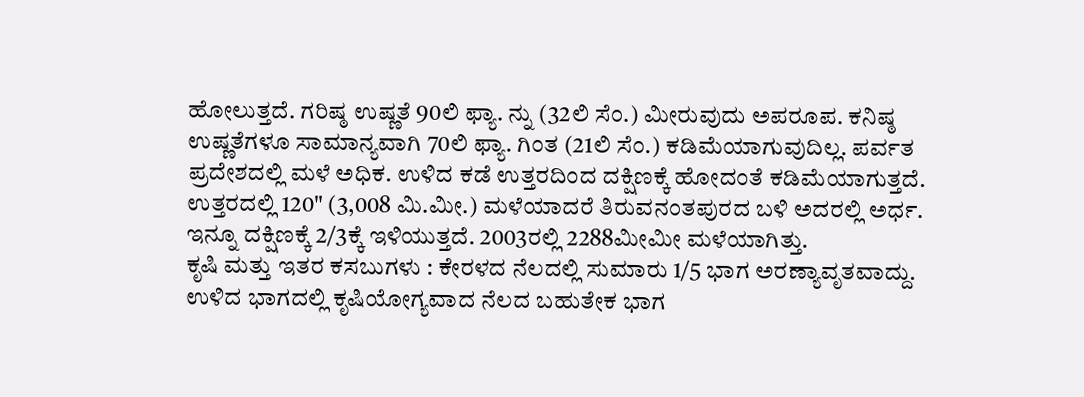ಹೋಲುತ್ತದೆ. ಗರಿಷ್ಠ ಉಷ್ಣತೆ 90ಲಿ ಫ್ಯಾ. ನ್ನು (32ಲಿ ಸೆಂ.) ಮೀರುವುದು ಅಪರೂಪ. ಕನಿಷ್ಠ ಉಷ್ಣತೆಗಳೂ ಸಾಮಾನ್ಯವಾಗಿ 70ಲಿ ಫ್ಯಾ. ಗಿಂತ (21ಲಿ ಸೆಂ.) ಕಡಿಮೆಯಾಗುವುದಿಲ್ಲ. ಪರ್ವತ ಪ್ರದೇಶದಲ್ಲಿ ಮಳೆ ಅಧಿಕ. ಉಳಿದ ಕಡೆ ಉತ್ತರದಿಂದ ದಕ್ಷಿಣಕ್ಕೆ ಹೋದಂತೆ ಕಡಿಮೆಯಾಗುತ್ತದೆ. ಉತ್ತರದಲ್ಲಿ 120" (3,008 ಮಿ.ಮೀ.) ಮಳೆಯಾದರೆ ತಿರುವನಂತಪುರದ ಬಳಿ ಅದರಲ್ಲಿ ಅರ್ಧ. ಇನ್ನೂ ದಕ್ಷಿಣಕ್ಕೆ 2/3ಕ್ಕೆ ಇಳಿಯುತ್ತದೆ. 2003ರಲ್ಲಿ 2288ಮೀಮೀ ಮಳೆಯಾಗಿತ್ತು.
ಕೃಷಿ ಮತ್ತು ಇತರ ಕಸಬುಗಳು : ಕೇರಳದ ನೆಲದಲ್ಲಿ ಸುಮಾರು 1/5 ಭಾಗ ಅರಣ್ಯಾವೃತವಾದ್ದು. ಉಳಿದ ಭಾಗದಲ್ಲಿ ಕೃಷಿಯೋಗ್ಯವಾದ ನೆಲದ ಬಹುತೇಕ ಭಾಗ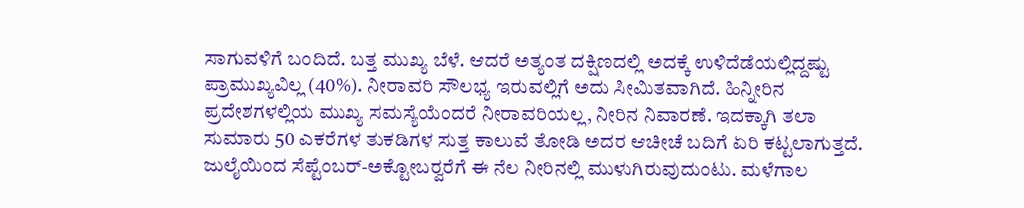ಸಾಗುವಳಿಗೆ ಬಂದಿದೆ. ಬತ್ತ ಮುಖ್ಯ ಬೆಳೆ. ಆದರೆ ಅತ್ಯಂತ ದಕ್ಷಿಣದಲ್ಲಿ ಅದಕ್ಕೆ ಉಳಿದೆಡೆಯಲ್ಲಿದ್ದಷ್ಟು ಪ್ರಾಮುಖ್ಯವಿಲ್ಲ (40%). ನೀರಾವರಿ ಸೌಲಭ್ಯ ಇರುವಲ್ಲಿಗೆ ಅದು ಸೀಮಿತವಾಗಿದೆ. ಹಿನ್ನೀರಿನ ಪ್ರದೇಶಗಳಲ್ಲಿಯ ಮುಖ್ಯ ಸಮಸ್ಯೆಯೆಂದರೆ ನೀರಾವರಿಯಲ್ಲ, ನೀರಿನ ನಿವಾರಣೆ. ಇದಕ್ಕಾಗಿ ತಲಾ ಸುಮಾರು 50 ಎಕರೆಗಳ ತುಕಡಿಗಳ ಸುತ್ತ ಕಾಲುವೆ ತೋಡಿ ಅದರ ಆಚೀಚೆ ಬದಿಗೆ ಏರಿ ಕಟ್ಟಲಾಗುತ್ತದೆ. ಜುಲೈಯಿಂದ ಸೆಪ್ಟೆಂಬರ್-ಅಕ್ಟೋಬರ್‍ವರೆಗೆ ಈ ನೆಲ ನೀರಿನಲ್ಲಿ ಮುಳುಗಿರುವುದುಂಟು. ಮಳೆಗಾಲ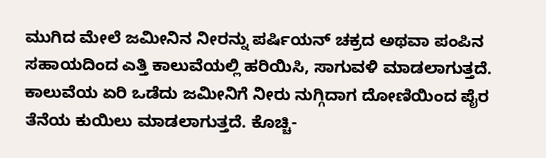ಮುಗಿದ ಮೇಲೆ ಜಮೀನಿನ ನೀರನ್ನು ಪರ್ಷಿಯನ್ ಚಕ್ರದ ಅಥವಾ ಪಂಪಿನ ಸಹಾಯದಿಂದ ಎತ್ತಿ ಕಾಲುವೆಯಲ್ಲಿ ಹರಿಯಿಸಿ, ಸಾಗುವಳಿ ಮಾಡಲಾಗುತ್ತದೆ. ಕಾಲುವೆಯ ಏರಿ ಒಡೆದು ಜಮೀನಿಗೆ ನೀರು ನುಗ್ಗಿದಾಗ ದೋಣಿಯಿಂದ ಪೈರ ತೆನೆಯ ಕುಯಿಲು ಮಾಡಲಾಗುತ್ತದೆ. ಕೊಚ್ಚಿ-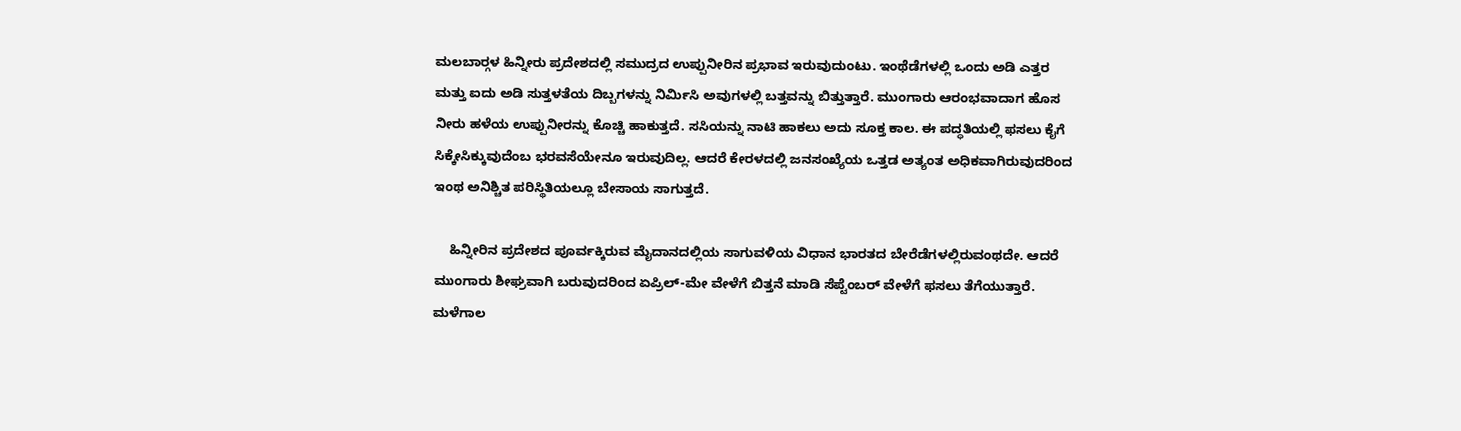ಮಲಬಾರ್‍ಗಳ ಹಿನ್ನೀರು ಪ್ರದೇಶದಲ್ಲಿ ಸಮುದ್ರದ ಉಪ್ಪುನೀರಿನ ಪ್ರಭಾವ ಇರುವುದುಂಟು. ಇಂಥೆಡೆಗಳಲ್ಲಿ ಒಂದು ಅಡಿ ಎತ್ತರ ಮತ್ತು ಐದು ಅಡಿ ಸುತ್ತಳತೆಯ ದಿಬ್ಬಗಳನ್ನು ನಿರ್ಮಿಸಿ ಅವುಗಳಲ್ಲಿ ಬತ್ತವನ್ನು ಬಿತ್ತುತ್ತಾರೆ. ಮುಂಗಾರು ಆರಂಭವಾದಾಗ ಹೊಸ ನೀರು ಹಳೆಯ ಉಪ್ಪುನೀರನ್ನು ಕೊಚ್ಚಿ ಹಾಕುತ್ತದೆ. ಸಸಿಯನ್ನು ನಾಟಿ ಹಾಕಲು ಅದು ಸೂಕ್ತ ಕಾಲ. ಈ ಪದ್ಧತಿಯಲ್ಲಿ ಫಸಲು ಕೈಗೆ ಸಿಕ್ಕೇಸಿಕ್ಕುವುದೆಂಬ ಭರವಸೆಯೇನೂ ಇರುವುದಿಲ್ಲ. ಆದರೆ ಕೇರಳದಲ್ಲಿ ಜನಸಂಖ್ಯೆಯ ಒತ್ತಡ ಅತ್ಯಂತ ಅಧಿಕವಾಗಿರುವುದರಿಂದ ಇಂಥ ಅನಿಶ್ಚಿತ ಪರಿಸ್ಥಿತಿಯಲ್ಲೂ ಬೇಸಾಯ ಸಾಗುತ್ತದೆ.

    ಹಿನ್ನೀರಿನ ಪ್ರದೇಶದ ಪೂರ್ವಕ್ಕಿರುವ ಮೈದಾನದಲ್ಲಿಯ ಸಾಗುವಳಿಯ ವಿಧಾನ ಭಾರತದ ಬೇರೆಡೆಗಳಲ್ಲಿರುವಂಥದೇ. ಆದರೆ ಮುಂಗಾರು ಶೀಘ್ರವಾಗಿ ಬರುವುದರಿಂದ ಏಪ್ರಿಲ್-ಮೇ ವೇಳೆಗೆ ಬಿತ್ತನೆ ಮಾಡಿ ಸೆಪ್ಟೆಂಬರ್ ವೇಳೆಗೆ ಫಸಲು ತೆಗೆಯುತ್ತಾರೆ. ಮಳೆಗಾಲ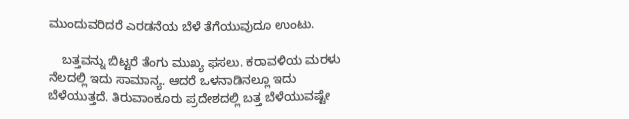ಮುಂದುವರಿದರೆ ಎರಡನೆಯ ಬೆಳೆ ತೆಗೆಯುವುದೂ ಉಂಟು.

    ಬತ್ತವನ್ನು ಬಿಟ್ಟರೆ ತೆಂಗು ಮುಖ್ಯ ಫಸಲು. ಕರಾವಳಿಯ ಮರಳು ನೆಲದಲ್ಲಿ ಇದು ಸಾಮಾನ್ಯ. ಆದರೆ ಒಳನಾಡಿನಲ್ಲೂ ಇದು ಬೆಳೆಯುತ್ತದೆ. ತಿರುವಾಂಕೂರು ಪ್ರದೇಶದಲ್ಲಿ ಬತ್ತ ಬೆಳೆಯುವಷ್ಟೇ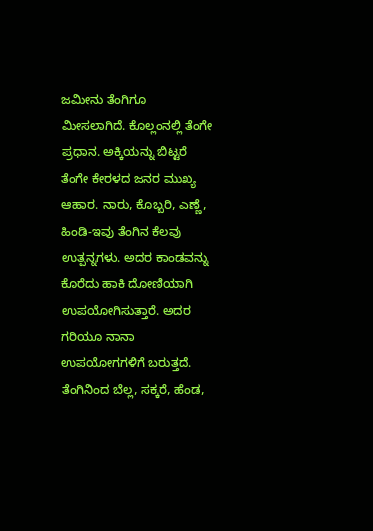ಜಮೀನು ತೆಂಗಿಗೂ ಮೀಸಲಾಗಿದೆ. ಕೊಲ್ಲಂನಲ್ಲಿ ತೆಂಗೇ ಪ್ರಧಾನ. ಅಕ್ಕಿಯನ್ನು ಬಿಟ್ಟರೆ ತೆಂಗೇ ಕೇರಳದ ಜನರ ಮುಖ್ಯ ಆಹಾರ. ನಾರು, ಕೊಬ್ಬರಿ, ಎಣ್ಣೆ, ಹಿಂಡಿ-ಇವು ತೆಂಗಿನ ಕೆಲವು ಉತ್ಪನ್ನಗಳು. ಅದರ ಕಾಂಡವನ್ನು ಕೊರೆದು ಹಾಕಿ ದೋಣಿಯಾಗಿ ಉಪಯೋಗಿಸುತ್ತಾರೆ. ಅದರ ಗರಿಯೂ ನಾನಾ ಉಪಯೋಗಗಳಿಗೆ ಬರುತ್ತದೆ. ತೆಂಗಿನಿಂದ ಬೆಲ್ಲ, ಸಕ್ಕರೆ, ಹೆಂಡ,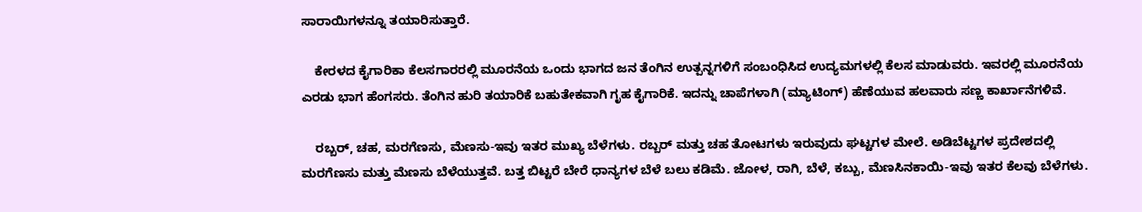ಸಾರಾಯಿಗಳನ್ನೂ ತಯಾರಿಸುತ್ತಾರೆ.

    ಕೇರಳದ ಕೈಗಾರಿಕಾ ಕೆಲಸಗಾರರಲ್ಲಿ ಮೂರನೆಯ ಒಂದು ಭಾಗದ ಜನ ತೆಂಗಿನ ಉತ್ಪನ್ನಗಳಿಗೆ ಸಂಬಂಧಿಸಿದ ಉದ್ಯಮಗಳಲ್ಲಿ ಕೆಲಸ ಮಾಡುವರು. ಇವರಲ್ಲಿ ಮೂರನೆಯ ಎರಡು ಭಾಗ ಹೆಂಗಸರು. ತೆಂಗಿನ ಹುರಿ ತಯಾರಿಕೆ ಬಹುತೇಕವಾಗಿ ಗೃಹ ಕೈಗಾರಿಕೆ. ಇದನ್ನು ಚಾಪೆಗಳಾಗಿ (ಮ್ಯಾಟಿಂಗ್) ಹೆಣೆಯುವ ಹಲವಾರು ಸಣ್ಣ ಕಾರ್ಖಾನೆಗಳಿವೆ.

    ರಬ್ಬರ್, ಚಹ, ಮರಗೆಣಸು, ಮೆಣಸು-ಇವು ಇತರ ಮುಖ್ಯ ಬೆಳೆಗಳು. ರಬ್ಬರ್ ಮತ್ತು ಚಹ ತೋಟಗಳು ಇರುವುದು ಘಟ್ಟಗಳ ಮೇಲೆ. ಅಡಿಬೆಟ್ಟಗಳ ಪ್ರದೇಶದಲ್ಲಿ ಮರಗೆಣಸು ಮತ್ತು ಮೆಣಸು ಬೆಳೆಯುತ್ತವೆ. ಬತ್ತ ಬಿಟ್ಟರೆ ಬೇರೆ ಧಾನ್ಯಗಳ ಬೆಳೆ ಬಲು ಕಡಿಮೆ. ಜೋಳ, ರಾಗಿ, ಬೆಳೆ, ಕಬ್ಬು, ಮೆಣಸಿನಕಾಯಿ-ಇವು ಇತರ ಕೆಲವು ಬೆಳೆಗಳು.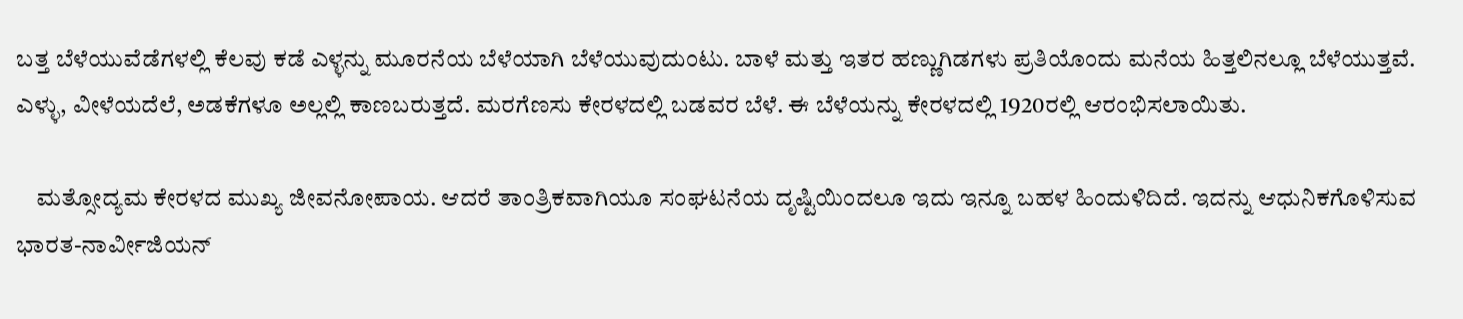ಬತ್ತ ಬೆಳೆಯುವೆಡೆಗಳಲ್ಲಿ ಕೆಲವು ಕಡೆ ಎಳ್ಳನ್ನು ಮೂರನೆಯ ಬೆಳೆಯಾಗಿ ಬೆಳೆಯುವುದುಂಟು. ಬಾಳೆ ಮತ್ತು ಇತರ ಹಣ್ಣುಗಿಡಗಳು ಪ್ರತಿಯೊಂದು ಮನೆಯ ಹಿತ್ತಲಿನಲ್ಲೂ ಬೆಳೆಯುತ್ತವೆ. ಎಳ್ಳು, ವೀಳೆಯದೆಲೆ, ಅಡಕೆಗಳೂ ಅಲ್ಲಲ್ಲಿ ಕಾಣಬರುತ್ತದೆ. ಮರಗೆಣಸು ಕೇರಳದಲ್ಲಿ ಬಡವರ ಬೆಳೆ. ಈ ಬೆಳೆಯನ್ನು ಕೇರಳದಲ್ಲಿ 1920ರಲ್ಲಿ ಆರಂಭಿಸಲಾಯಿತು.

    ಮತ್ಸೋದ್ಯಮ ಕೇರಳದ ಮುಖ್ಯ ಜೀವನೋಪಾಯ. ಆದರೆ ತಾಂತ್ರಿಕವಾಗಿಯೂ ಸಂಘಟನೆಯ ದೃಷ್ಟಿಯಿಂದಲೂ ಇದು ಇನ್ನೂ ಬಹಳ ಹಿಂದುಳಿದಿದೆ. ಇದನ್ನು ಆಧುನಿಕಗೊಳಿಸುವ ಭಾರತ-ನಾರ್ವೀಜಿಯನ್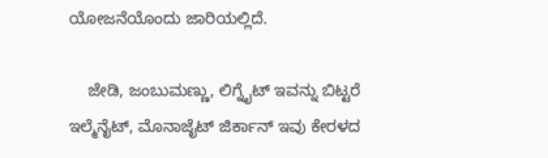ಯೋಜನೆಯೊಂದು ಜಾರಿಯಲ್ಲಿದೆ.

    ಜೇಡಿ, ಜಂಬುಮಣ್ಣು, ಲಿಗ್ನೈಟ್ ಇವನ್ನು ಬಿಟ್ಟರೆ ಇಲ್ಮೆನೈಟ್, ಮೊನಾಜೈಟ್ ಜಿರ್ಕಾನ್ ಇವು ಕೇರಳದ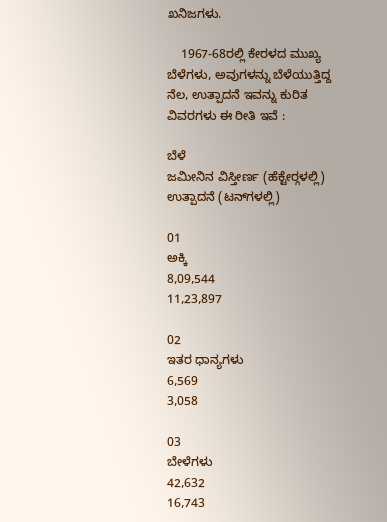ಖನಿಜಗಳು.

    1967-68ರಲ್ಲಿ ಕೇರಳದ ಮುಖ್ಯ ಬೆಳೆಗಳು, ಅವುಗಳನ್ನು ಬೆಳೆಯುತ್ತಿದ್ದ ನೆಲ, ಉತ್ಪಾದನೆ ಇವನ್ನು ಕುರಿತ ವಿವರಗಳು ಈ ರೀತಿ ಇವೆ :

ಬೆಳೆ
ಜಮೀನಿನ ವಿಸ್ತೀರ್ಣ (ಹೆಕ್ಟೇರ್‍ಗಳಲ್ಲಿ)
ಉತ್ಪಾದನೆ (ಟನ್‍ಗಳಲ್ಲಿ)

01
ಅಕ್ಕಿ
8,09,544
11,23,897

02
ಇತರ ಧಾನ್ಯಗಳು
6,569
3,058

03
ಬೇಳೆಗಳು
42,632
16,743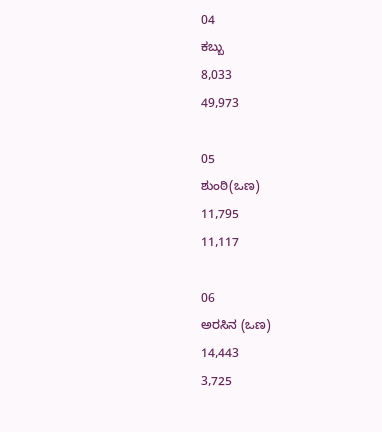04
ಕಬ್ಬು
8,033
49,973

05
ಶುಂಠಿ(ಒಣ)
11,795
11,117

06
ಅರಸಿನ (ಒಣ)
14,443
3,725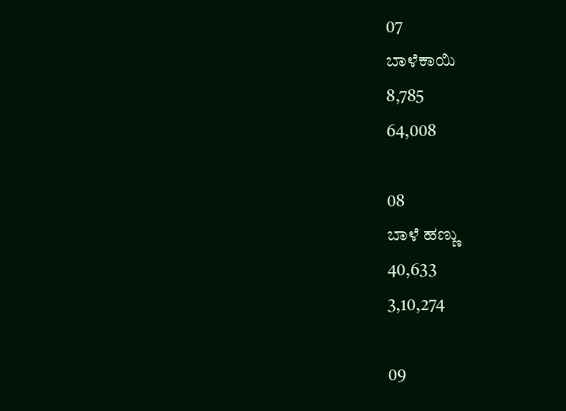07
ಬಾಳೆಕಾಯಿ
8,785
64,008

08
ಬಾಳೆ ಹಣ್ಣು
40,633
3,10,274

09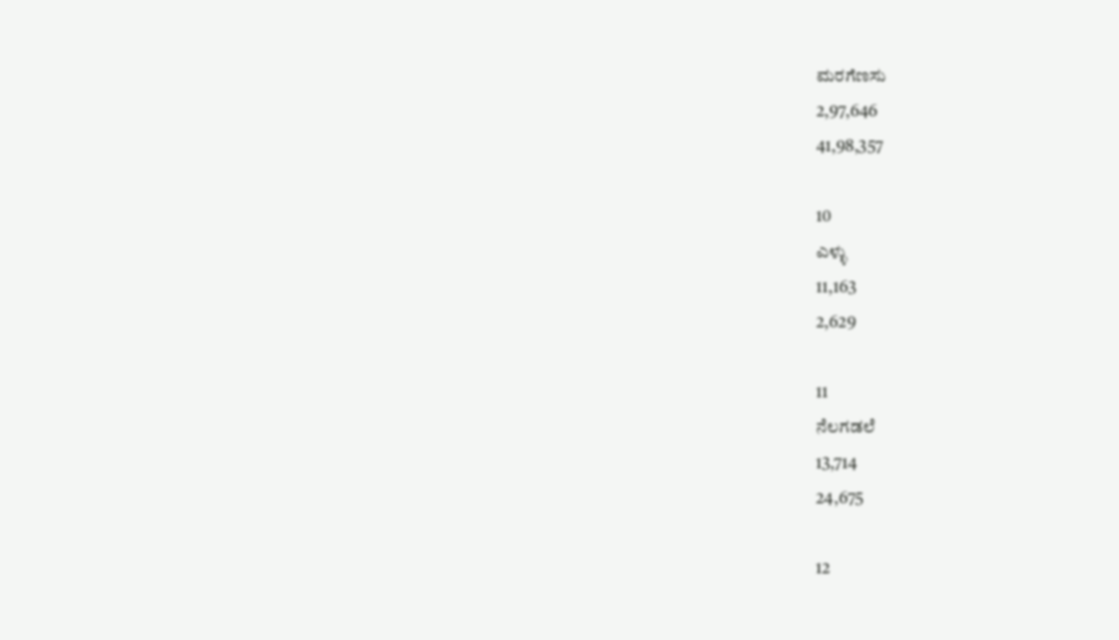ಮರಗೆಣಸು
2,97,646
41,98,357

10
ಎಳ್ಳು
11,163
2,629

11
ನೆಲಗಡಲೆ
13,714
24,675

12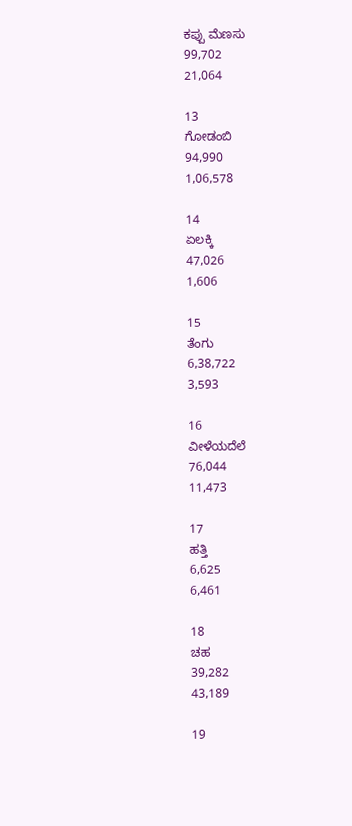ಕಪ್ಪು ಮೆಣಸು
99,702
21,064

13
ಗೋಡಂಬಿ
94,990
1,06,578

14
ಏಲಕ್ಕಿ
47,026
1,606

15
ತೆಂಗು
6,38,722
3,593

16
ವೀಳೆಯದೆಲೆ
76,044
11,473

17
ಹತ್ತಿ
6,625
6,461

18
ಚಹ
39,282
43,189

19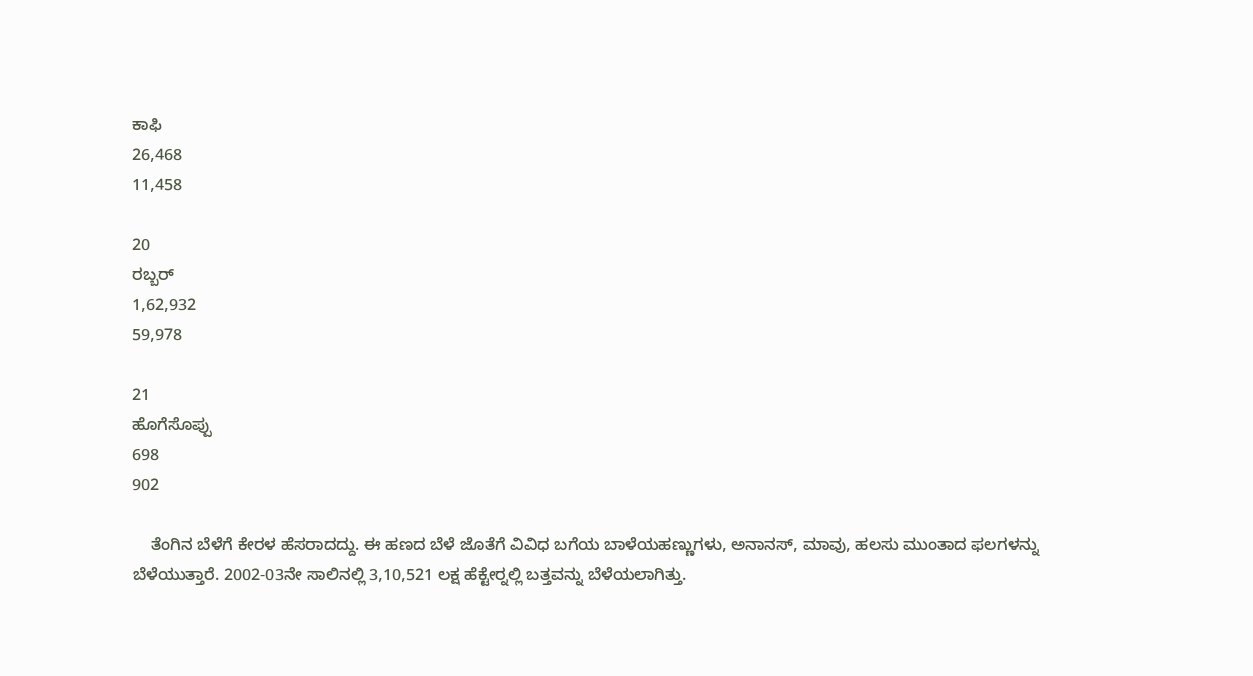ಕಾಫಿ
26,468
11,458

20
ರಬ್ಬರ್
1,62,932
59,978

21
ಹೊಗೆಸೊಪ್ಪು
698
902

    ತೆಂಗಿನ ಬೆಳೆಗೆ ಕೇರಳ ಹೆಸರಾದದ್ದು. ಈ ಹಣದ ಬೆಳೆ ಜೊತೆಗೆ ವಿವಿಧ ಬಗೆಯ ಬಾಳೆಯಹಣ್ಣುಗಳು, ಅನಾನಸ್, ಮಾವು, ಹಲಸು ಮುಂತಾದ ಫಲಗಳನ್ನು ಬೆಳೆಯುತ್ತಾರೆ. 2002-03ನೇ ಸಾಲಿನಲ್ಲಿ 3,10,521 ಲಕ್ಷ ಹೆಕ್ಟೇರ್‍ನಲ್ಲಿ ಬತ್ತವನ್ನು ಬೆಳೆಯಲಾಗಿತ್ತು.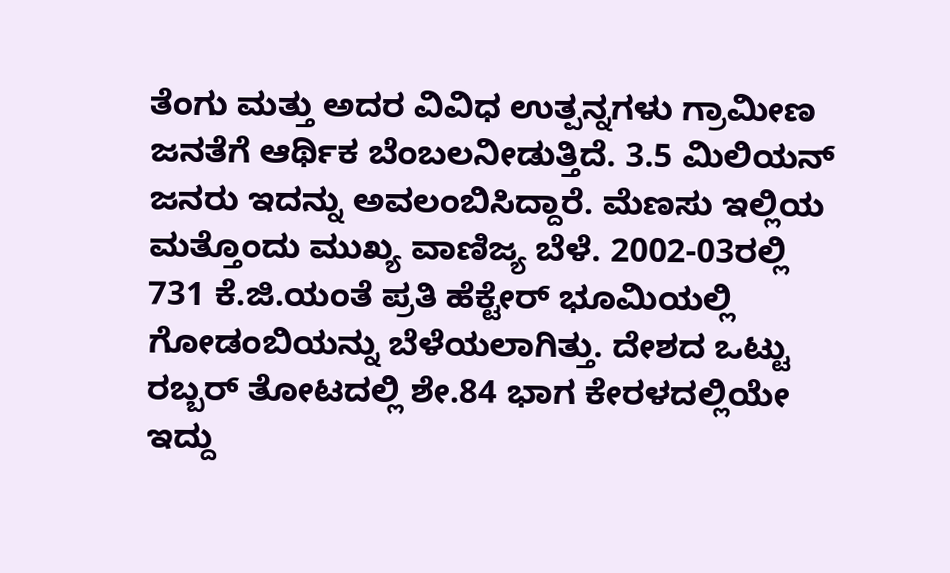ತೆಂಗು ಮತ್ತು ಅದರ ವಿವಿಧ ಉತ್ಪನ್ನಗಳು ಗ್ರಾಮೀಣ ಜನತೆಗೆ ಆರ್ಥಿಕ ಬೆಂಬಲನೀಡುತ್ತಿದೆ. 3.5 ಮಿಲಿಯನ್ ಜನರು ಇದನ್ನು ಅವಲಂಬಿಸಿದ್ದಾರೆ. ಮೆಣಸು ಇಲ್ಲಿಯ ಮತ್ತೊಂದು ಮುಖ್ಯ ವಾಣಿಜ್ಯ ಬೆಳೆ. 2002-03ರಲ್ಲಿ 731 ಕೆ.ಜಿ.ಯಂತೆ ಪ್ರತಿ ಹೆಕ್ಟೇರ್ ಭೂಮಿಯಲ್ಲಿ ಗೋಡಂಬಿಯನ್ನು ಬೆಳೆಯಲಾಗಿತ್ತು. ದೇಶದ ಒಟ್ಟು ರಬ್ಬರ್ ತೋಟದಲ್ಲಿ ಶೇ.84 ಭಾಗ ಕೇರಳದಲ್ಲಿಯೇ ಇದ್ದು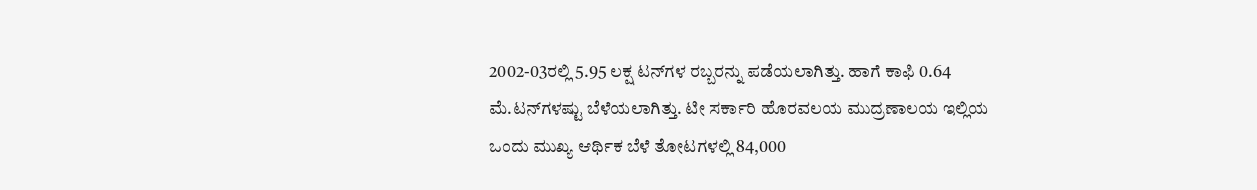2002-03ರಲ್ಲಿ 5.95 ಲಕ್ಷ ಟನ್‍ಗಳ ರಬ್ಬರನ್ನು ಪಡೆಯಲಾಗಿತ್ತು. ಹಾಗೆ ಕಾಫಿ 0.64 ಮೆ.ಟನ್‍ಗಳಷ್ಟು ಬೆಳೆಯಲಾಗಿತ್ತು. ಟೀ ಸರ್ಕಾರಿ ಹೊರವಲಯ ಮುದ್ರಣಾಲಯ ಇಲ್ಲಿಯ ಒಂದು ಮುಖ್ಯ ಆರ್ಥಿಕ ಬೆಳೆ ತೋಟಗಳಲ್ಲಿ 84,000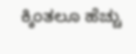ಕ್ಕಿಂತಲೂ ಹೆಚ್ಚು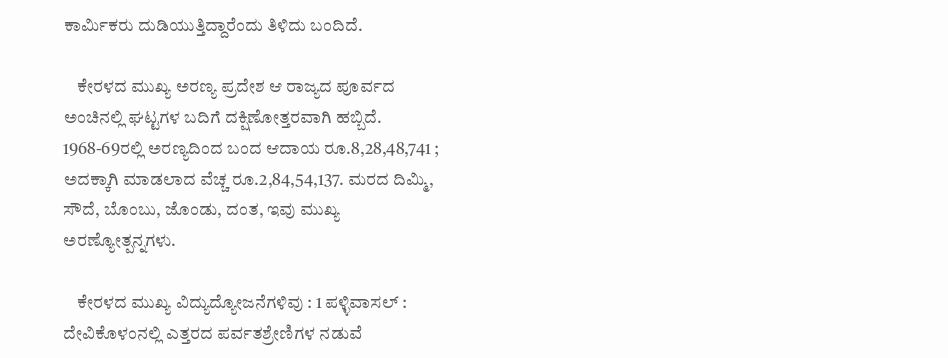ಕಾರ್ಮಿಕರು ದುಡಿಯುತ್ತಿದ್ದಾರೆಂದು ತಿಳಿದು ಬಂದಿದೆ.

    ಕೇರಳದ ಮುಖ್ಯ ಅರಣ್ಯ ಪ್ರದೇಶ ಆ ರಾಜ್ಯದ ಪೂರ್ವದ ಅಂಚಿನಲ್ಲಿ ಘಟ್ಟಗಳ ಬದಿಗೆ ದಕ್ಷಿಣೋತ್ತರವಾಗಿ ಹಬ್ಬಿದೆ. 1968-69ರಲ್ಲಿ ಅರಣ್ಯದಿಂದ ಬಂದ ಆದಾಯ ರೂ.8,28,48,741 ; ಅದಕ್ಕಾಗಿ ಮಾಡಲಾದ ವೆಚ್ಚ ರೂ.2,84,54,137. ಮರದ ದಿಮ್ಮಿ, ಸೌದೆ, ಬೊಂಬು, ಜೊಂಡು, ದಂತ, ಇವು ಮುಖ್ಯ ಅರಣ್ಯೋತ್ಪನ್ನಗಳು.

    ಕೇರಳದ ಮುಖ್ಯ ವಿದ್ಯುದ್ಯೋಜನೆಗಳಿವು : 1 ಪಳ್ಳಿವಾಸಲ್ : ದೇವಿಕೊಳಂನಲ್ಲಿ ಎತ್ತರದ ಪರ್ವತಶ್ರೇಣಿಗಳ ನಡುವೆ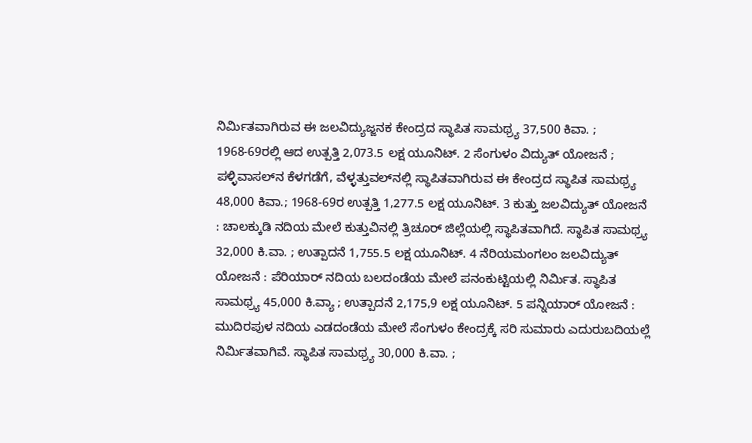ನಿರ್ಮಿತವಾಗಿರುವ ಈ ಜಲವಿದ್ಯುಜ್ಜನಕ ಕೇಂದ್ರದ ಸ್ಥಾಪಿತ ಸಾಮಥ್ರ್ಯ 37,500 ಕಿವಾ. ; 1968-69ರಲ್ಲಿ ಆದ ಉತ್ಪತ್ತಿ 2,073.5 ಲಕ್ಷ ಯೂನಿಟ್. 2 ಸೆಂಗುಳಂ ವಿದ್ಯುತ್ ಯೋಜನೆ ; ಪಳ್ಳಿವಾಸಲ್‍ನ ಕೆಳಗಡೆಗೆ, ವೆಳ್ಳತ್ತುವಲ್‍ನಲ್ಲಿ ಸ್ಥಾಪಿತವಾಗಿರುವ ಈ ಕೇಂದ್ರದ ಸ್ಥಾಪಿತ ಸಾಮಥ್ರ್ಯ 48,000 ಕಿವಾ.; 1968-69ರ ಉತ್ಪತ್ತಿ 1,277.5 ಲಕ್ಷ ಯೂನಿಟ್. 3 ಕುತ್ತು ಜಲವಿದ್ಯುತ್ ಯೋಜನೆ : ಚಾಲಕ್ಕುಡಿ ನದಿಯ ಮೇಲೆ ಕುತ್ತುವಿನಲ್ಲಿ ತ್ರಿಚೂರ್ ಜಿಲ್ಲೆಯಲ್ಲಿ ಸ್ಥಾಪಿತವಾಗಿದೆ. ಸ್ಥಾಪಿತ ಸಾಮಥ್ರ್ಯ 32,000 ಕಿ.ವಾ. ; ಉತ್ಪಾದನೆ 1,755.5 ಲಕ್ಷ ಯೂನಿಟ್. 4 ನೆರಿಯಮಂಗಲಂ ಜಲವಿದ್ಯುತ್ ಯೋಜನೆ : ಪೆರಿಯಾರ್ ನದಿಯ ಬಲದಂಡೆಯ ಮೇಲೆ ಪನಂಕುಟ್ಟಿಯಲ್ಲಿ ನಿರ್ಮಿತ. ಸ್ಥಾಪಿತ ಸಾಮಥ್ರ್ಯ 45,000 ಕಿ.ವ್ಯಾ ; ಉತ್ಪಾದನೆ 2,175,9 ಲಕ್ಷ ಯೂನಿಟ್. 5 ಪನ್ನಿಯಾರ್ ಯೋಜನೆ : ಮುದಿರಪುಳ ನದಿಯ ಎಡದಂಡೆಯ ಮೇಲೆ ಸೆಂಗುಳಂ ಕೇಂದ್ರಕ್ಕೆ ಸರಿ ಸುಮಾರು ಎದುರುಬದಿಯಲ್ಲೆ ನಿರ್ಮಿತವಾಗಿವೆ. ಸ್ಥಾಪಿತ ಸಾಮಥ್ರ್ಯ 30,000 ಕಿ.ವಾ. ;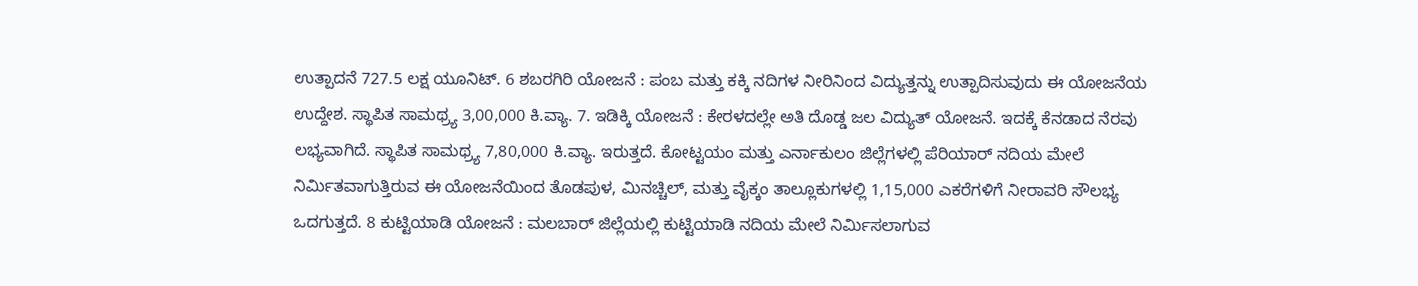ಉತ್ಪಾದನೆ 727.5 ಲಕ್ಷ ಯೂನಿಟ್. 6 ಶಬರಗಿರಿ ಯೋಜನೆ : ಪಂಬ ಮತ್ತು ಕಕ್ಕಿ ನದಿಗಳ ನೀರಿನಿಂದ ವಿದ್ಯುತ್ತನ್ನು ಉತ್ಪಾದಿಸುವುದು ಈ ಯೋಜನೆಯ ಉದ್ದೇಶ. ಸ್ಥಾಪಿತ ಸಾಮಥ್ರ್ಯ 3,00,000 ಕಿ.ವ್ಯಾ. 7. ಇಡಿಕ್ಕಿ ಯೋಜನೆ : ಕೇರಳದಲ್ಲೇ ಅತಿ ದೊಡ್ಡ ಜಲ ವಿದ್ಯುತ್ ಯೋಜನೆ. ಇದಕ್ಕೆ ಕೆನಡಾದ ನೆರವು ಲಭ್ಯವಾಗಿದೆ. ಸ್ಥಾಪಿತ ಸಾಮಥ್ರ್ಯ 7,80,000 ಕಿ.ವ್ಯಾ. ಇರುತ್ತದೆ. ಕೋಟ್ಟಯಂ ಮತ್ತು ಎರ್ನಾಕುಲಂ ಜಿಲ್ಲೆಗಳಲ್ಲಿ ಪೆರಿಯಾರ್ ನದಿಯ ಮೇಲೆ ನಿರ್ಮಿತವಾಗುತ್ತಿರುವ ಈ ಯೋಜನೆಯಿಂದ ತೊಡಪುಳ, ಮಿನಚ್ಚಿಲ್, ಮತ್ತು ವೈಕ್ಕಂ ತಾಲ್ಲೂಕುಗಳಲ್ಲಿ 1,15,000 ಎಕರೆಗಳಿಗೆ ನೀರಾವರಿ ಸೌಲಭ್ಯ ಒದಗುತ್ತದೆ. 8 ಕುಟ್ಟಿಯಾಡಿ ಯೋಜನೆ : ಮಲಬಾರ್ ಜಿಲ್ಲೆಯಲ್ಲಿ ಕುಟ್ಟಿಯಾಡಿ ನದಿಯ ಮೇಲೆ ನಿರ್ಮಿಸಲಾಗುವ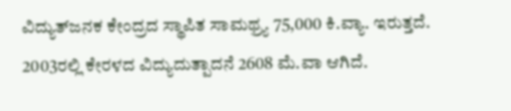ವಿದ್ಯುತ್‍ಜನಕ ಕೇಂದ್ರದ ಸ್ಥಾಪಿತ ಸಾಮಥ್ರ್ಯ 75,000 ಕಿ.ವ್ಯಾ. ಇರುತ್ತದೆ. 2003ರಲ್ಲಿ ಕೇರಳದ ವಿದ್ಯುದುತ್ಪಾದನೆ 2608 ಮೆ.ವಾ ಆಗಿದೆ.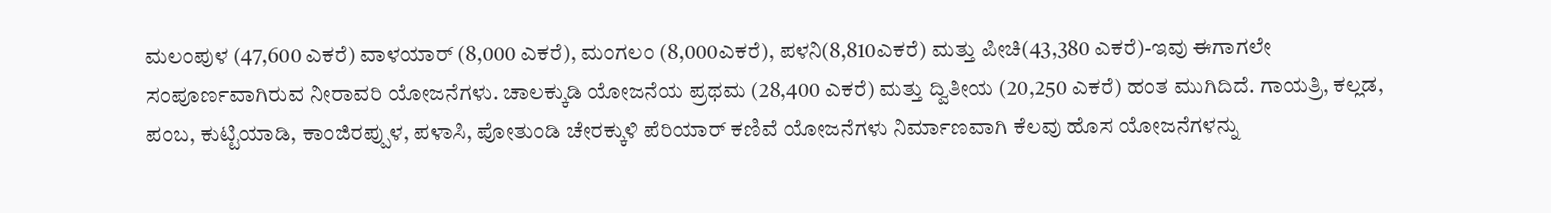ಮಲಂಪುಳ (47,600 ಎಕರೆ) ವಾಳಯಾರ್ (8,000 ಎಕರೆ), ಮಂಗಲಂ (8,000ಎಕರೆ), ಪಳನಿ(8,810ಎಕರೆ) ಮತ್ತು ಪೀಚಿ(43,380 ಎಕರೆ)-ಇವು ಈಗಾಗಲೇ ಸಂಪೂರ್ಣವಾಗಿರುವ ನೀರಾವರಿ ಯೋಜನೆಗಳು. ಚಾಲಕ್ಕುಡಿ ಯೋಜನೆಯ ಪ್ರಥಮ (28,400 ಎಕರೆ) ಮತ್ತು ದ್ವಿತೀಯ (20,250 ಎಕರೆ) ಹಂತ ಮುಗಿದಿದೆ. ಗಾಯತ್ರಿ, ಕಲ್ಲಡ, ಪಂಬ, ಕುಟ್ಟಿಯಾಡಿ, ಕಾಂಜಿರಪ್ಪುಳ, ಪಳಾಸಿ, ಪೋತುಂಡಿ ಚೇರಕ್ಕುಳಿ ಪೆರಿಯಾರ್ ಕಣಿವೆ ಯೋಜನೆಗಳು ನಿರ್ಮಾಣವಾಗಿ ಕೆಲವು ಹೊಸ ಯೋಜನೆಗಳನ್ನು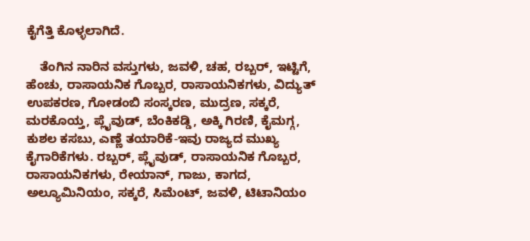ಕೈಗೆತ್ತಿ ಕೊಳ್ಳಲಾಗಿದೆ.

    ತೆಂಗಿನ ನಾರಿನ ವಸ್ತುಗಳು, ಜವಳಿ, ಚಹ, ರಬ್ಬರ್, ಇಟ್ಟಿಗೆ, ಹೆಂಚು, ರಾಸಾಯನಿಕ ಗೊಬ್ಬರ, ರಾಸಾಯನಿಕಗಳು, ವಿದ್ಯುತ್ ಉಪಕರಣ, ಗೋಡಂಬಿ ಸಂಸ್ಕರಣ, ಮುದ್ರಣ, ಸಕ್ಕರೆ, ಮರಕೊಯ್ತ, ಪ್ಲೈವುಡ್, ಬೆಂಕಿಕಡ್ಡಿ, ಅಕ್ಕಿ ಗಿರಣಿ, ಕೈಮಗ್ಗ, ಕುಶಲ ಕಸಬು, ಎಣ್ಣೆ ತಯಾರಿಕೆ-ಇವು ರಾಜ್ಯದ ಮುಖ್ಯ ಕೈಗಾರಿಕೆಗಳು. ರಬ್ಬರ್, ಪ್ಲೈವುಡ್, ರಾಸಾಯನಿಕ ಗೊಬ್ಬರ, ರಾಸಾಯನಿಕಗಳು, ರೇಯಾನ್, ಗಾಜು, ಕಾಗದ, ಅಲ್ಯೂಮಿನಿಯಂ, ಸಕ್ಕರೆ, ಸಿಮೆಂಟ್, ಜವಳಿ, ಟಿಟಾನಿಯಂ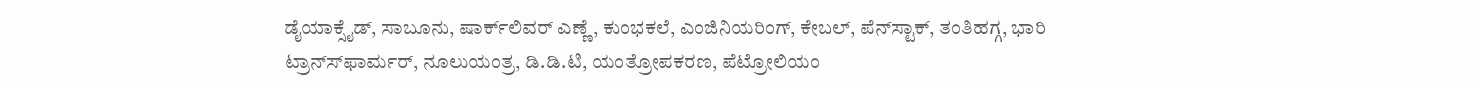ಡೈಯಾಕ್ಸೈಡ್, ಸಾಬೂನು, ಷಾರ್ಕ್‍ಲಿವರ್ ಎಣ್ಣೆ, ಕುಂಭಕಲೆ, ಎಂಜಿನಿಯರಿಂಗ್, ಕೇಬಲ್, ಪೆನ್‍ಸ್ಟಾಕ್, ತಂತಿಹಗ್ಗ, ಭಾರಿ ಟ್ರಾನ್ಸ್‍ಫಾರ್ಮರ್, ನೂಲುಯಂತ್ರ, ಡಿ.ಡಿ.ಟಿ, ಯಂತ್ರೋಪಕರಣ, ಪೆಟ್ರೋಲಿಯಂ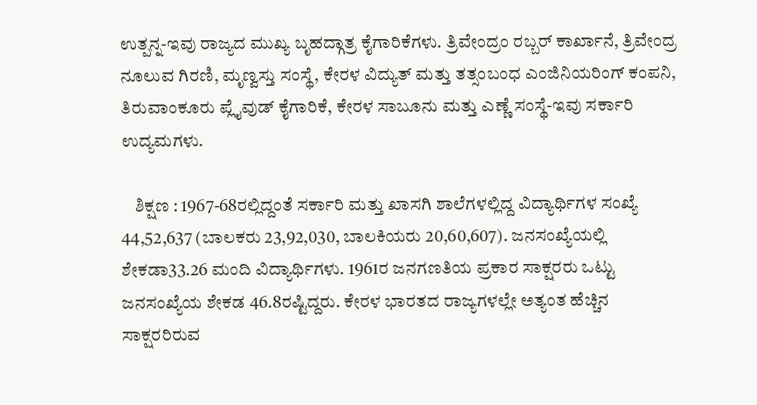ಉತ್ಪನ್ನ-ಇವು ರಾಜ್ಯದ ಮುಖ್ಯ ಬೃಹದ್ಗಾತ್ರ ಕೈಗಾರಿಕೆಗಳು. ತ್ರಿವೇಂದ್ರಂ ರಬ್ಬರ್ ಕಾರ್ಖಾನೆ, ತ್ರಿವೇಂದ್ರ ನೂಲುವ ಗಿರಣಿ, ಮೃಣ್ವಸ್ತು ಸಂಸ್ಥೆ, ಕೇರಳ ವಿದ್ಯುತ್ ಮತ್ತು ತತ್ಸಂಬಂಧ ಎಂಜಿನಿಯರಿಂಗ್ ಕಂಪನಿ, ತಿರುವಾಂಕೂರು ಪ್ಲೈವುಡ್ ಕೈಗಾರಿಕೆ, ಕೇರಳ ಸಾಬೂನು ಮತ್ತು ಎಣ್ಣೆ ಸಂಸ್ಥೆ-ಇವು ಸರ್ಕಾರಿ ಉದ್ಯಮಗಳು.

    ಶಿಕ್ಷಣ : 1967-68ರಲ್ಲಿದ್ದಂತೆ ಸರ್ಕಾರಿ ಮತ್ತು ಖಾಸಗಿ ಶಾಲೆಗಳಲ್ಲಿದ್ದ ವಿದ್ಯಾರ್ಥಿಗಳ ಸಂಖ್ಯೆ 44,52,637 (ಬಾಲಕರು 23,92,030, ಬಾಲಕಿಯರು 20,60,607). ಜನಸಂಖ್ಯೆಯಲ್ಲಿ ಶೇಕಡಾ33.26 ಮಂದಿ ವಿದ್ಯಾರ್ಥಿಗಳು. 1961ರ ಜನಗಣತಿಯ ಪ್ರಕಾರ ಸಾಕ್ಷರರು ಒಟ್ಟು ಜನಸಂಖ್ಯೆಯ ಶೇಕಡ 46.8ರಷ್ಟಿದ್ದರು. ಕೇರಳ ಭಾರತದ ರಾಜ್ಯಗಳಲ್ಲೇ ಅತ್ಯಂತ ಹೆಚ್ಚಿನ ಸಾಕ್ಷರರಿರುವ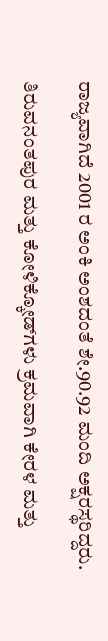ರಾಜ್ಯವಾಗಿದೆ 2001 ರ ಅಂಕಿ ಅಂಶದಂತೆ ಶೇ.90.92 ಮಂದಿ ಅಕ್ಷರಸ್ಥರಿದ್ದರು.

ತಿರುವನಂತಪುರ ಮತ್ತು ಕೋಳಿಕ್ಕೋಡ್‍ಗಳು ಕ್ರಮವಾಗಿ ಕೇರಳ ಮತ್ತು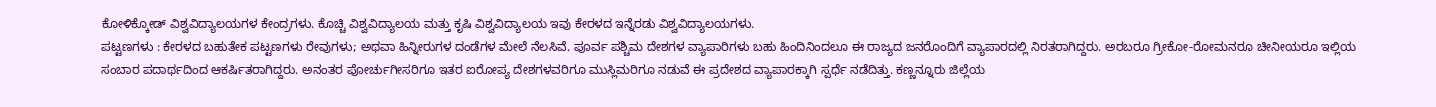ಕೋಳಿಕ್ಕೋಡ್ ವಿಶ್ವವಿದ್ಯಾಲಯಗಳ ಕೇಂದ್ರಗಳು. ಕೊಚ್ಚಿ ವಿಶ್ವವಿದ್ಯಾಲಯ ಮತ್ತು ಕೃಷಿ ವಿಶ್ವವಿದ್ಯಾಲಯ ಇವು ಕೇರಳದ ಇನ್ನೆರಡು ವಿಶ್ವವಿದ್ಯಾಲಯಗಳು.
ಪಟ್ಟಣಗಳು : ಕೇರಳದ ಬಹುತೇಕ ಪಟ್ಟಣಗಳು ರೇವುಗಳು; ಅಥವಾ ಹಿನ್ನೀರುಗಳ ದಂಡೆಗಳ ಮೇಲೆ ನೆಲಸಿವೆ. ಪೂರ್ವ ಪಶ್ಚಿಮ ದೇಶಗಳ ವ್ಯಾಪಾರಿಗಳು ಬಹು ಹಿಂದಿನಿಂದಲೂ ಈ ರಾಜ್ಯದ ಜನರೊಂದಿಗೆ ವ್ಯಾಪಾರದಲ್ಲಿ ನಿರತರಾಗಿದ್ದರು. ಅರಬರೂ ಗ್ರೀಕೋ-ರೋಮನರೂ ಚೀನೀಯರೂ ಇಲ್ಲಿಯ ಸಂಬಾರ ಪದಾರ್ಥದಿಂದ ಆಕರ್ಷಿತರಾಗಿದ್ದರು. ಅನಂತರ ಪೋರ್ಚುಗೀಸರಿಗೂ ಇತರ ಐರೋಪ್ಯ ದೇಶಗಳವರಿಗೂ ಮುಸ್ಲಿಮರಿಗೂ ನಡುವೆ ಈ ಪ್ರದೇಶದ ವ್ಯಾಪಾರಕ್ಕಾಗಿ ಸ್ಪರ್ಧೆ ನಡೆದಿತ್ತು. ಕಣ್ಣನ್ನೂರು ಜಿಲ್ಲೆಯ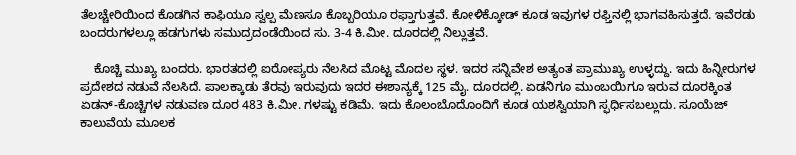ತೆಲಚ್ಚೇರಿಯಿಂದ ಕೊಡಗಿನ ಕಾಫಿಯೂ ಸ್ವಲ್ಪ ಮೆಣಸೂ ಕೊಬ್ಬರಿಯೂ ರಫ್ತಾಗುತ್ತವೆ. ಕೋಳಿಕ್ಕೋಡ್ ಕೂಡ ಇವುಗಳ ರಫ್ತಿನಲ್ಲಿ ಭಾಗವಹಿಸುತ್ತದೆ. ಇವೆರಡು ಬಂದರುಗಳಲ್ಲೂ ಹಡಗುಗಳು ಸಮುದ್ರದಂಡೆಯಿಂದ ಸು. 3-4 ಕಿ.ಮೀ. ದೂರದಲ್ಲಿ ನಿಲ್ಲುತ್ತವೆ.

    ಕೊಚ್ಚಿ ಮುಖ್ಯ ಬಂದರು. ಭಾರತದಲ್ಲಿ ಐರೋಪ್ಯರು ನೆಲಸಿದ ಮೊಟ್ಟ ಮೊದಲ ಸ್ಥಳ. ಇದರ ಸನ್ನಿವೇಶ ಅತ್ಯಂತ ಪ್ರಾಮುಖ್ಯ ಉಳ್ಳದ್ದು. ಇದು ಹಿನ್ನೀರುಗಳ ಪ್ರದೇಶದ ನಡುವೆ ನೆಲಸಿದೆ. ಪಾಲಕ್ಕಾಡು ತೆರವು ಇರುವುದು ಇದರ ಈಶಾನ್ಯಕ್ಕೆ 125 ಮೈ. ದೂರದಲ್ಲಿ. ಏಡನಿಗೂ ಮುಂಬಯಿಗೂ ಇರುವ ದೂರಕ್ಕಿಂತ ಏಡನ್-ಕೊಚ್ಚಿಗಳ ನಡುವಣ ದೂರ 483 ಕಿ.ಮೀ. ಗಳಷ್ಟು ಕಡಿಮೆ. ಇದು ಕೊಲಂಬೊದೊಂದಿಗೆ ಕೂಡ ಯಶಸ್ವಿಯಾಗಿ ಸ್ಫರ್ಧಿಸಬಲ್ಲುದು. ಸೂಯೆಜ್ ಕಾಲುವೆಯ ಮೂಲಕ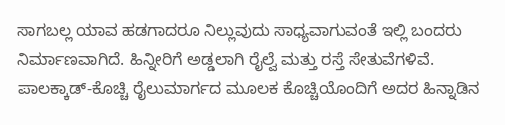ಸಾಗಬಲ್ಲ ಯಾವ ಹಡಗಾದರೂ ನಿಲ್ಲುವುದು ಸಾಧ್ಯವಾಗುವಂತೆ ಇಲ್ಲಿ ಬಂದರು ನಿರ್ಮಾಣವಾಗಿದೆ. ಹಿನ್ನೀರಿಗೆ ಅಡ್ಡಲಾಗಿ ರೈಲ್ವೆ ಮತ್ತು ರಸ್ತೆ ಸೇತುವೆಗಳಿವೆ. ಪಾಲಕ್ಕಾಡ್-ಕೊಚ್ಚಿ ರೈಲುಮಾರ್ಗದ ಮೂಲಕ ಕೊಚ್ಚಿಯೊಂದಿಗೆ ಅದರ ಹಿನ್ನಾಡಿನ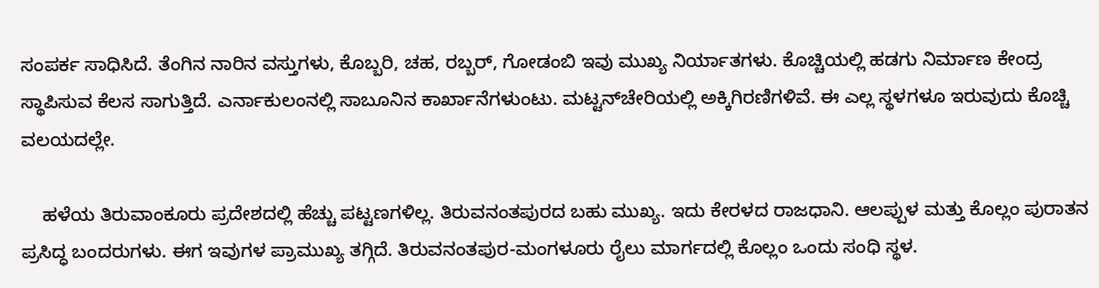ಸಂಪರ್ಕ ಸಾಧಿಸಿದೆ. ತೆಂಗಿನ ನಾರಿನ ವಸ್ತುಗಳು, ಕೊಬ್ಬರಿ, ಚಹ, ರಬ್ಬರ್, ಗೋಡಂಬಿ ಇವು ಮುಖ್ಯ ನಿರ್ಯಾತಗಳು. ಕೊಚ್ಚಿಯಲ್ಲಿ ಹಡಗು ನಿರ್ಮಾಣ ಕೇಂದ್ರ ಸ್ಥಾಪಿಸುವ ಕೆಲಸ ಸಾಗುತ್ತಿದೆ. ಎರ್ನಾಕುಲಂನಲ್ಲಿ ಸಾಬೂನಿನ ಕಾರ್ಖಾನೆಗಳುಂಟು. ಮಟ್ಟನ್‍ಚೇರಿಯಲ್ಲಿ ಅಕ್ಕಿಗಿರಣಿಗಳಿವೆ. ಈ ಎಲ್ಲ ಸ್ಥಳಗಳೂ ಇರುವುದು ಕೊಚ್ಚಿ ವಲಯದಲ್ಲೇ.

    ಹಳೆಯ ತಿರುವಾಂಕೂರು ಪ್ರದೇಶದಲ್ಲಿ ಹೆಚ್ಚು ಪಟ್ಟಣಗಳಿಲ್ಲ. ತಿರುವನಂತಪುರದ ಬಹು ಮುಖ್ಯ. ಇದು ಕೇರಳದ ರಾಜಧಾನಿ. ಆಲಪ್ಪುಳ ಮತ್ತು ಕೊಲ್ಲಂ ಪುರಾತನ ಪ್ರಸಿದ್ಧ ಬಂದರುಗಳು. ಈಗ ಇವುಗಳ ಪ್ರಾಮುಖ್ಯ ತಗ್ಗಿದೆ. ತಿರುವನಂತಪುರ-ಮಂಗಳೂರು ರೈಲು ಮಾರ್ಗದಲ್ಲಿ ಕೊಲ್ಲಂ ಒಂದು ಸಂಧಿ ಸ್ಥಳ.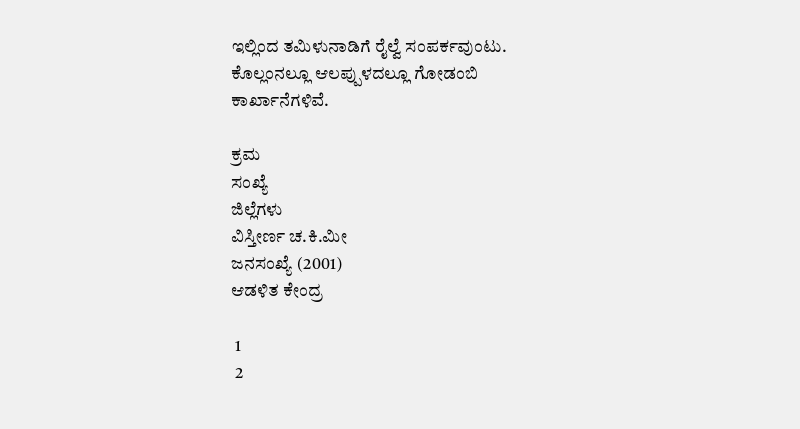ಇಲ್ಲಿಂದ ತಮಿಳುನಾಡಿಗೆ ರೈಲ್ವೆ ಸಂಪರ್ಕವುಂಟು. ಕೊಲ್ಲಂನಲ್ಲೂ ಆಲಪ್ಪುಳದಲ್ಲೂ ಗೋಡಂಬಿ ಕಾರ್ಖಾನೆಗಳಿವೆ.

ಕ್ರಮ
ಸಂಖ್ಯೆ
ಜಿಲ್ಲೆಗಳು
ವಿಸ್ತೀರ್ಣ ಚ.ಕಿ.ಮೀ
ಜನಸಂಖ್ಯೆ (2001)
ಆಡಳಿತ ಕೇಂದ್ರ

 1
 2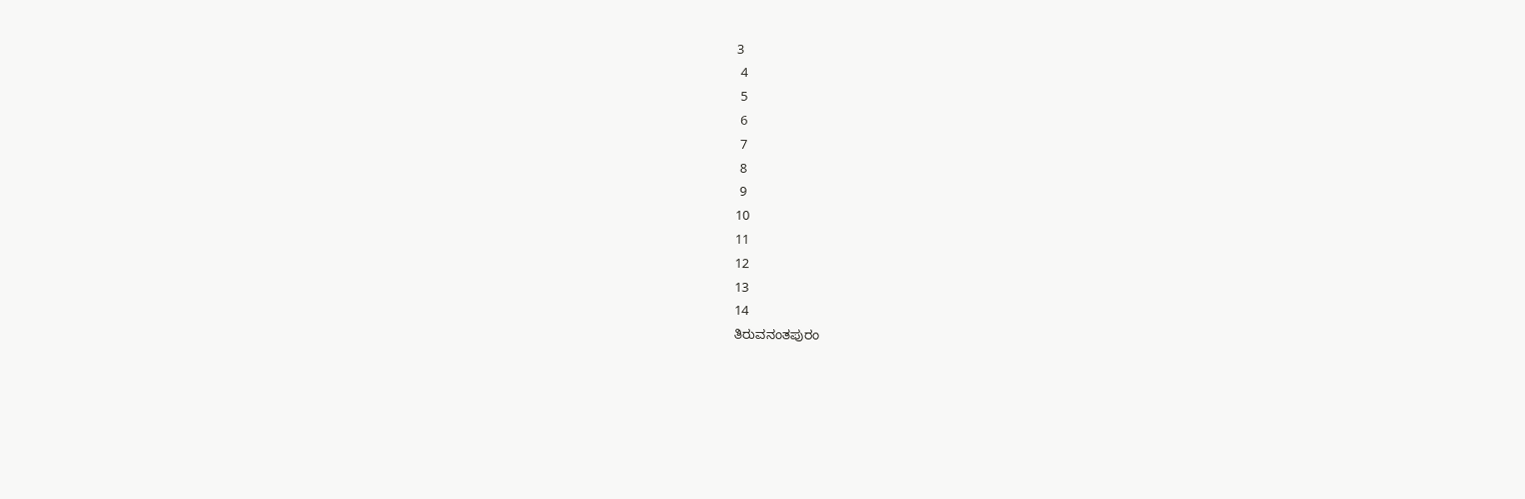3
 4
 5
 6
 7
 8
 9
10
11
12
13
14
ತಿರುವನಂತಪುರಂ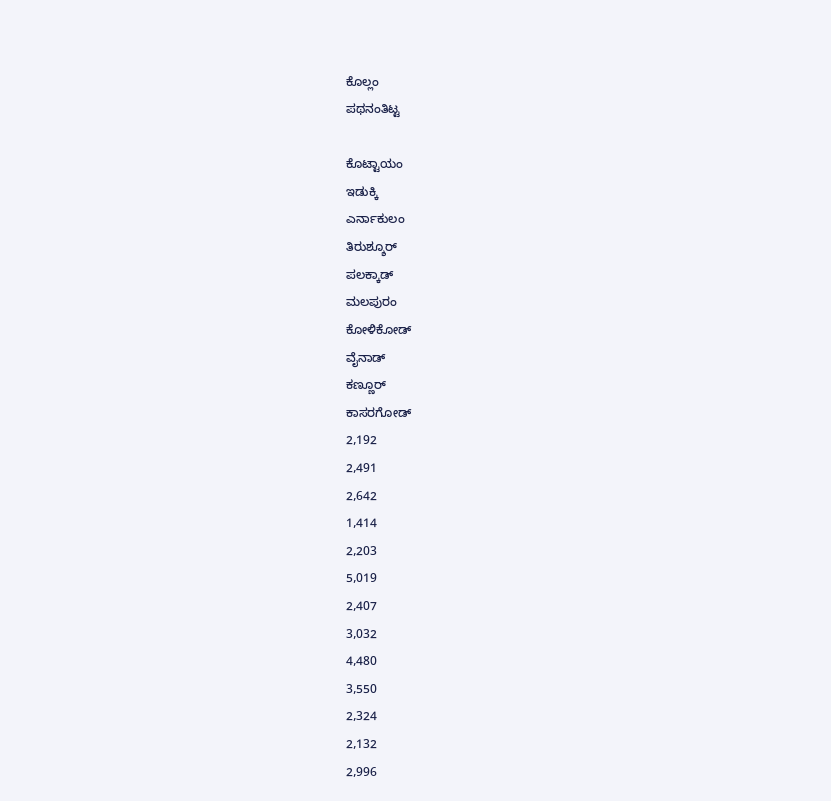ಕೊಲ್ಲಂ
ಪಥನಂತಿಟ್ಟ

ಕೊಟ್ಟಾಯಂ
ಇಡುಕ್ಕಿ
ಎರ್ನಾಕುಲಂ
ತಿರುಶ್ಶೂರ್
ಪಲಕ್ಕಾಡ್
ಮಲಪುರಂ
ಕೋಳಿಕೋಡ್
ವೈನಾಡ್
ಕಣ್ಣೂರ್
ಕಾಸರಗೋಡ್
2,192
2,491
2,642
1,414
2,203
5,019
2,407
3,032
4,480
3,550
2,324
2,132
2,996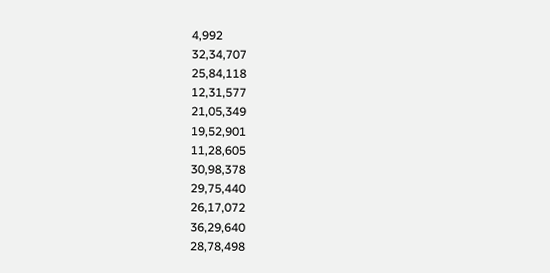4,992
32,34,707
25,84,118
12,31,577
21,05,349
19,52,901
11,28,605
30,98,378
29,75,440
26,17,072
36,29,640
28,78,498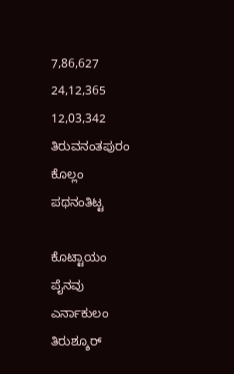7,86,627
24,12,365
12,03,342
ತಿರುವನಂತಪುರಂ
ಕೊಲ್ಲಂ
ಪಥನಂತಿಟ್ಟ

ಕೊಟ್ಟಾಯಂ
ಪೈನವು
ಎರ್ನಾಕುಲಂ
ತಿರುಶ್ಶೂರ್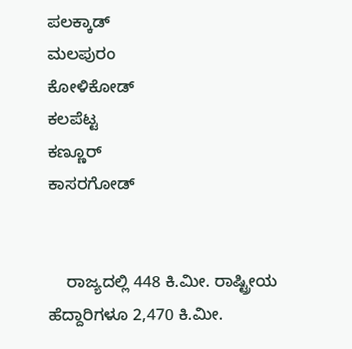ಪಲಕ್ಕಾಡ್
ಮಲಪುರಂ
ಕೋಳಿಕೋಡ್
ಕಲಪೆಟ್ಟ
ಕಣ್ಣೂರ್
ಕಾಸರಗೋಡ್


    ರಾಜ್ಯದಲ್ಲಿ 448 ಕಿ.ಮೀ. ರಾಷ್ಟ್ರೀಯ ಹೆದ್ದಾರಿಗಳೂ 2,470 ಕಿ.ಮೀ.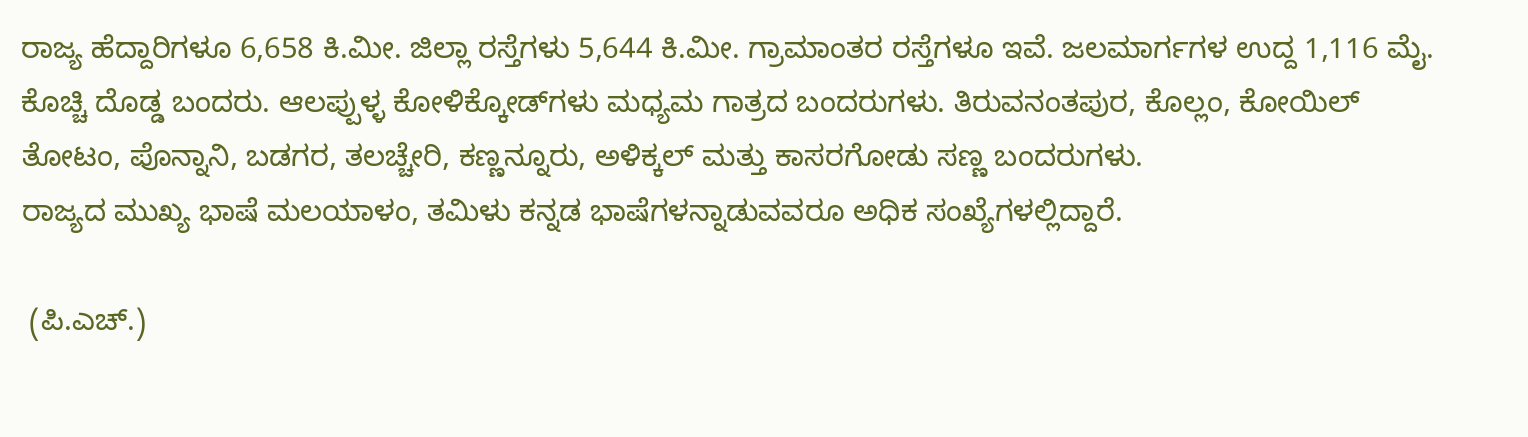ರಾಜ್ಯ ಹೆದ್ದಾರಿಗಳೂ 6,658 ಕಿ.ಮೀ. ಜಿಲ್ಲಾ ರಸ್ತೆಗಳು 5,644 ಕಿ.ಮೀ. ಗ್ರಾಮಾಂತರ ರಸ್ತೆಗಳೂ ಇವೆ. ಜಲಮಾರ್ಗಗಳ ಉದ್ದ 1,116 ಮೈ. ಕೊಚ್ಚಿ ದೊಡ್ಡ ಬಂದರು. ಆಲಪ್ಪುಳ್ಳ ಕೋಳಿಕ್ಕೋಡ್‍ಗಳು ಮಧ್ಯಮ ಗಾತ್ರದ ಬಂದರುಗಳು. ತಿರುವನಂತಪುರ, ಕೊಲ್ಲಂ, ಕೋಯಿಲ್ ತೋಟಂ, ಪೊನ್ನಾನಿ, ಬಡಗರ, ತಲಚ್ಚೇರಿ, ಕಣ್ಣನ್ನೂರು, ಅಳಿಕ್ಕಲ್ ಮತ್ತು ಕಾಸರಗೋಡು ಸಣ್ಣ ಬಂದರುಗಳು.
ರಾಜ್ಯದ ಮುಖ್ಯ ಭಾಷೆ ಮಲಯಾಳಂ, ತಮಿಳು ಕನ್ನಡ ಭಾಷೆಗಳನ್ನಾಡುವವರೂ ಅಧಿಕ ಸಂಖ್ಯೆಗಳಲ್ಲಿದ್ದಾರೆ.

 (ಪಿ.ಎಚ್.)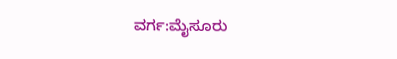ವರ್ಗ:ಮೈಸೂರು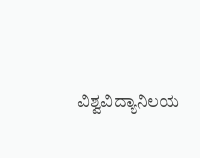ವಿಶ್ವವಿದ್ಯಾನಿಲಯ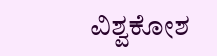ವಿಶ್ವಕೋಶ